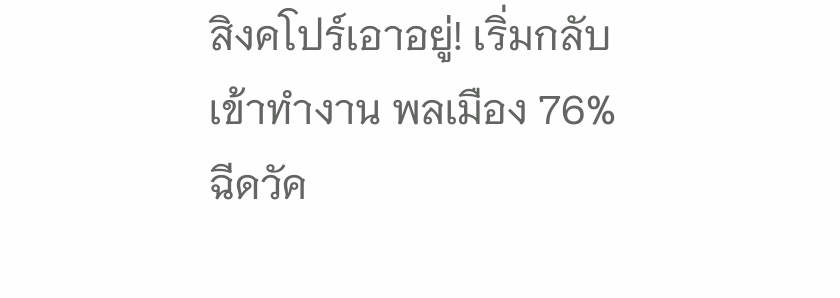สิงคโปร์เอาอยู่! เริ่มกลับเข้าทำงาน พลเมือง 76% ฉีดวัค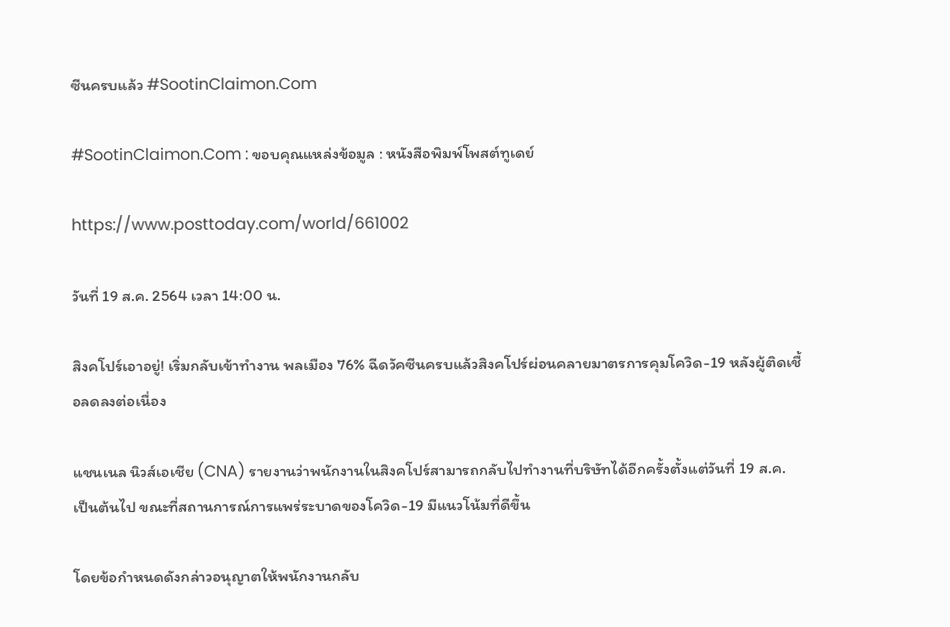ซีนครบแล้ว #SootinClaimon.Com

#SootinClaimon.Com : ขอบคุณแหล่งข้อมูล : หนังสือพิมพ์โพสต์ทูเดย์

https://www.posttoday.com/world/661002

วันที่ 19 ส.ค. 2564 เวลา 14:00 น.

สิงคโปร์เอาอยู่! เริ่มกลับเข้าทำงาน พลเมือง 76% ฉีดวัคซีนครบแล้วสิงคโปร์ผ่อนคลายมาตรการคุมโควิด-19 หลังผู้ติดเชื้อลดลงต่อเนื่อง

แชนเนล นิวส์เอเชีย (CNA) รายงานว่าพนักงานในสิงคโปร์สามารถกลับไปทำงานที่บริษัทได้อีกครั้งตั้งแต่วันที่ 19 ส.ค. เป็นต้นไป ขณะที่สถานการณ์การแพร่ระบาดของโควิด-19 มีแนวโน้มที่ดีขึ้น

โดยข้อกำหนดดังกล่าวอนุญาตให้พนักงานกลับ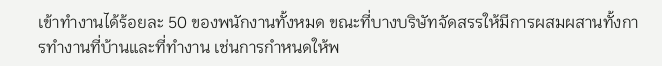เข้าทำงานได้ร้อยละ 50 ของพนักงานทั้งหมด ขณะที่บางบริษัทจัดสรรให้มีการผสมผสานทั้งการทำงานที่บ้านและที่ทำงาน เช่นการกำหนดให้พ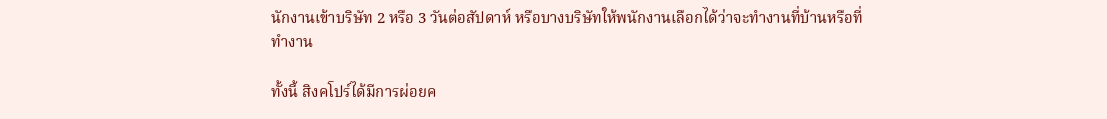นักงานเข้าบริษัท 2 หรือ 3 วันต่อสัปดาห์ หรือบางบริษัทให้พนักงานเลือกได้ว่าจะทำงานที่บ้านหรือที่ทำงาน

ทั้งนี้ สิงคโปร์ได้มีการผ่อยค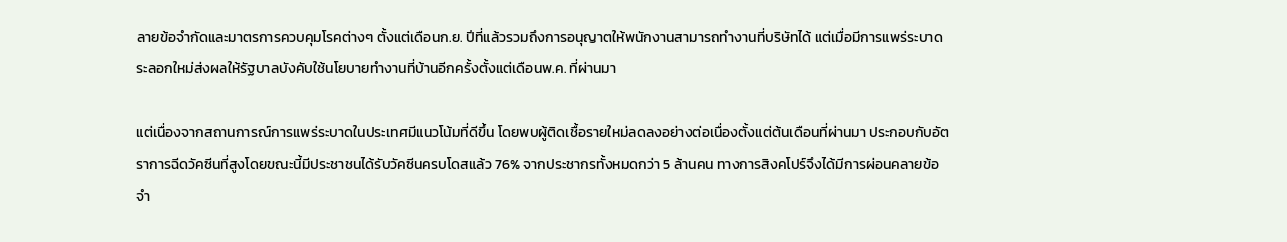ลายข้อจำกัดและมาตรการควบคุมโรคต่างๆ ตั้งแต่เดือนก.ย. ปีที่แล้วรวมถึงการอนุญาตให้พนักงานสามารถทำงานที่บริษัทได้ แต่เมื่อมีการแพร่ระบาดระลอกใหม่ส่งผลให้รัฐบาลบังคับใช้นโยบายทำงานที่บ้านอีกครั้งตั้งแต่เดือนพ.ค. ที่ผ่านมา

แต่เนื่องจากสถานการณ์การแพร่ระบาดในประเทศมีแนวโน้มที่ดีขึ้น โดยพบผู้ติดเชื้อรายใหม่ลดลงอย่างต่อเนื่องตั้งแต่ต้นเดือนที่ผ่านมา ประกอบกับอัตราการฉีดวัคซีนที่สูงโดยขณะนี้มีประชาชนได้รับวัคซีนครบโดสแล้ว 76% จากประชากรทั้งหมดกว่า 5 ล้านคน ทางการสิงคโปร์จึงได้มีการผ่อนคลายข้อจำ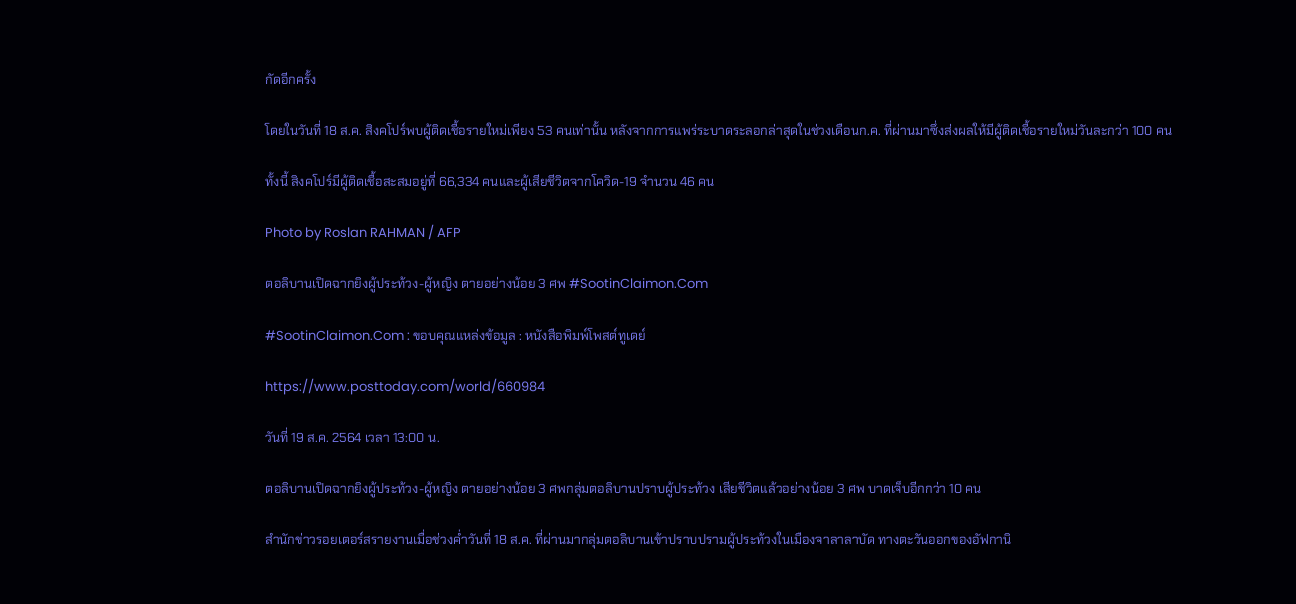กัดอีกครั้ง

โดยในวันที่ 18 ส.ค. สิงคโปร์พบผู้ติดเชื้อรายใหม่เพียง 53 คนเท่านั้น หลังจากการแพร่ระบาดระลอกล่าสุดในช่วงเดือนก.ค. ที่ผ่านมาซึ่งส่งผลให้มีผู้ติดเชื้อรายใหม่วันละกว่า 100 คน

ทั้งนี้ สิงคโปร์มีผู้ติดเชื้อสะสมอยู่ที่ 66,334 คนและผู้เสียชีวิตจากโควิด-19 จำนวน 46 คน

Photo by Roslan RAHMAN / AFP

ตอลิบานเปิดฉากยิงผู้ประท้วง-ผู้หญิง ตายอย่างน้อย 3 ศพ #SootinClaimon.Com

#SootinClaimon.Com : ขอบคุณแหล่งข้อมูล : หนังสือพิมพ์โพสต์ทูเดย์

https://www.posttoday.com/world/660984

วันที่ 19 ส.ค. 2564 เวลา 13:00 น.

ตอลิบานเปิดฉากยิงผู้ประท้วง-ผู้หญิง ตายอย่างน้อย 3 ศพกลุ่มตอลิบานปราบผู้ประท้วง เสียชีวิตแล้วอย่างน้อย 3 ศพ บาดเจ็บอีกกว่า 10 คน

สำนักข่าวรอยเตอร์สรายงานเมื่อช่วงค่ำวันที่ 18 ส.ค. ที่ผ่านมากลุ่มตอลิบานเข้าปราบปรามผู้ประท้วงในเมืองจาลาลาบัด ทางตะวันออกของอัฟกานิ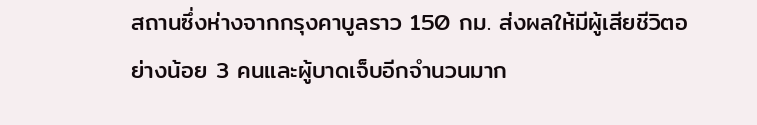สถานซึ่งห่างจากกรุงคาบูลราว 150 กม. ส่งผลให้มีผู้เสียชีวิตอย่างน้อย 3 คนและผู้บาดเจ็บอีกจำนวนมาก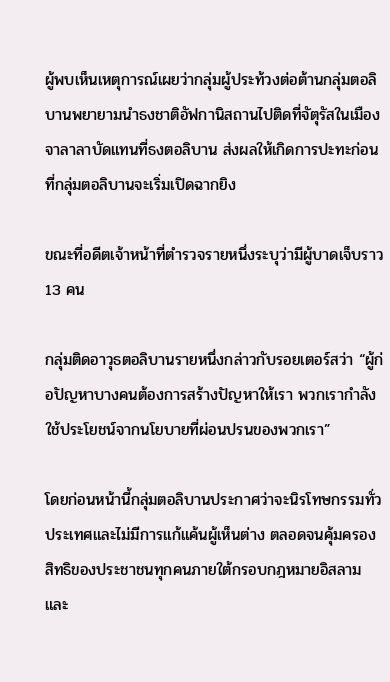ผู้พบเห็นเหตุการณ์เผยว่ากลุ่มผู้ประท้วงต่อต้านกลุ่มตอลิบานพยายามนำธงชาติอัฟกานิสถานไปติดที่จัตุรัสในเมืองจาลาลาบัดแทนที่ธงตอลิบาน ส่งผลให้เกิดการปะทะก่อนที่กลุ่มตอลิบานจะเริ่มเปิดฉากยิง

ขณะที่อดีตเจ้าหน้าที่ตำรวจรายหนึ่งระบุว่ามีผู้บาดเจ็บราว 13 คน

กลุ่มติดอาวุธตอลิบานรายหนึ่งกล่าวกับรอยเตอร์สว่า “ผู้ก่อปัญหาบางคนต้องการสร้างปัญหาให้เรา พวกเรากำลังใช้ประโยชน์จากนโยบายที่ผ่อนปรนของพวกเรา”

โดยก่อนหน้านี้กลุ่มตอลิบานประกาศว่าจะนิรโทษกรรมทั่วประเทศและไม่มีการแก้แค้นผู้เห็นต่าง ตลอดจนคุ้มครองสิทธิของประชาชนทุกคนภายใต้กรอบกฎหมายอิสลาม และ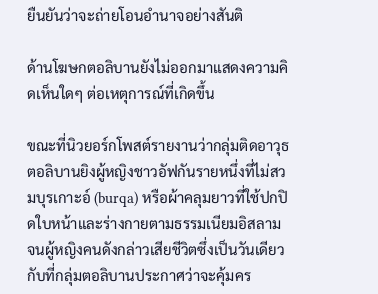ยืนยันว่าจะถ่ายโอนอำนาจอย่างสันติ

ด้านโฆษกตอลิบานยังไม่ออกมาแสดงความคิดเห็นใดๆ ต่อเหตุการณ์ที่เกิดขึ้น

ขณะที่นิวยอร์กโพสต์รายงานว่ากลุ่มติดอาวุธตอลิบานยิงผู้หญิงชาวอัฟกันรายหนึ่งที่ไม่สวมบุรเกาะอ์ (burqa) หรือผ้าคลุมยาวที่ใช้ปกปิดใบหน้าและร่างกายตามธรรมเนียมอิสลาม จนผู้หญิงคนดังกล่าวเสียชีวิตซึ่งเป็นวันเดียวกับที่กลุ่มตอลิบานประกาศว่าจะคุ้มคร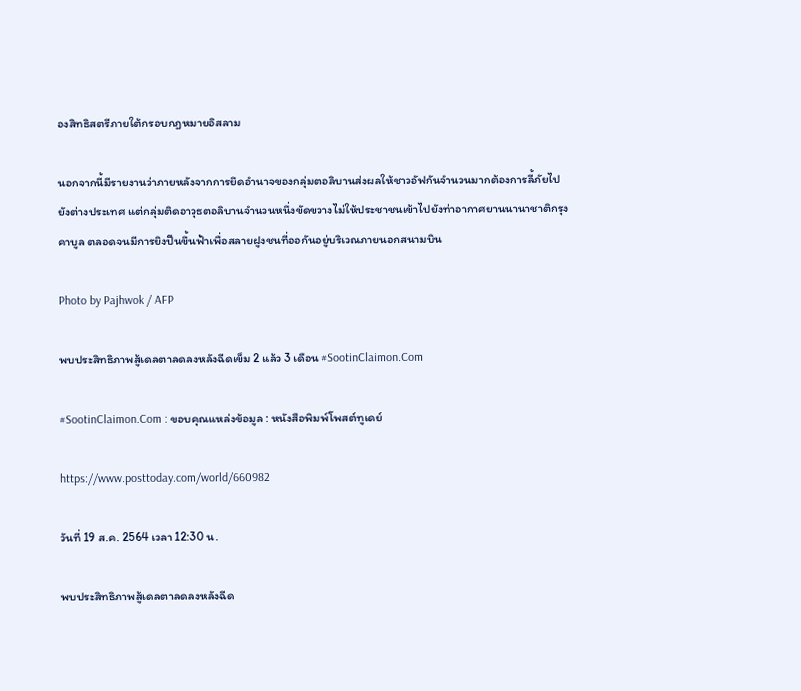องสิทธิสตรีภายใต้กรอบกฎหมายอิสลาม

นอกจากนี้มีรายงานว่าภายหลังจากการยึดอำนาจของกลุ่มตอลิบานส่งผลให้ชาวอัฟกันจำนวนมากต้องการลี้ภัยไปยังต่างประเทศ แต่กลุ่มติดอาวุธตอลิบานจำนวนหนึ่งขัดขวางไม่ให้ประชาชนเข้าไปยังท่าอากาศยานนานาชาติกรุงคาบูล ตลอดจนมีการยิงปืนขึ้นฟ้าเพื่อสลายฝูงชนที่ออกันอยู่บริเวณภายนอกสนามบิน

Photo by Pajhwok / AFP

พบประสิทธิภาพสู้เดลตาลดลงหลังฉีดเข็ม 2 แล้ว 3 เดือน #SootinClaimon.Com

#SootinClaimon.Com : ขอบคุณแหล่งข้อมูล : หนังสือพิมพ์โพสต์ทูเดย์

https://www.posttoday.com/world/660982

วันที่ 19 ส.ค. 2564 เวลา 12:30 น.

พบประสิทธิภาพสู้เดลตาลดลงหลังฉีด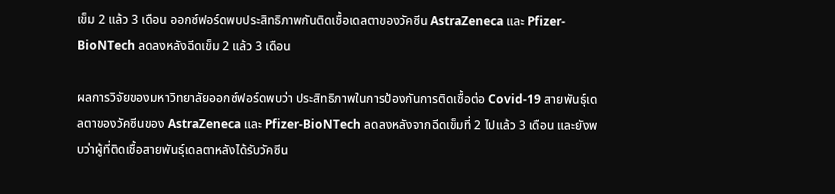เข็ม 2 แล้ว 3 เดือน ออกซ์ฟอร์ดพบประสิทธิภาพกันติดเชื้อเดลตาของวัคซีน AstraZeneca และ Pfizer-BioNTech ลดลงหลังฉีดเข็ม 2 แล้ว 3 เดือน

ผลการวิจัยของมหาวิทยาลัยออกซ์ฟอร์ดพบว่า ประสิทธิภาพในการป้องกันการติดเชื้อต่อ Covid-19 สายพันธุ์เดลตาของวัคซีนของ AstraZeneca และ Pfizer-BioNTech ลดลงหลังจากฉีดเข็มที่ 2 ไปแล้ว 3 เดือน และยังพบว่าผู้ที่ติดเชื้อสายพันธุ์เดลตาหลังได้รับวัคซีน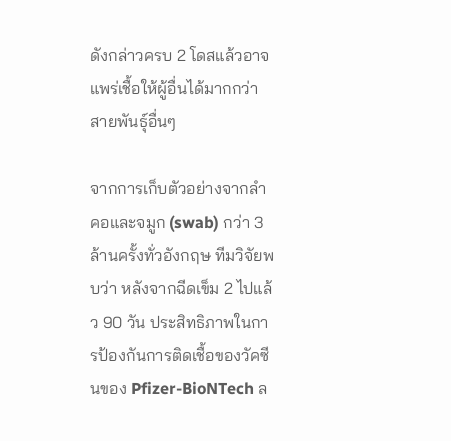ดังกล่าวครบ 2 โดสแล้วอาจแพร่เชื้อให้ผู้อื่นได้มากกว่าสายพันธุ์อื่นๆ

จากการเก็บตัวอย่างจากลำคอและจมูก (swab) กว่า 3 ล้านครั้งทั่วอังกฤษ ทีมวิจัยพบว่า หลังจากฉีดเข็ม 2 ไปแล้ว 90 วัน ประสิทธิภาพในการป้องกันการติดเชื้อของวัคซีนของ Pfizer-BioNTech ล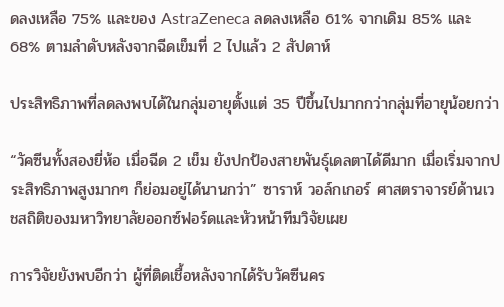ดลงเหลือ 75% และของ AstraZeneca ลดลงเหลือ 61% จากเดิม 85% และ 68% ตามลำดับหลังจากฉีดเข็มที่ 2 ไปแล้ว 2 สัปดาห์

ประสิทธิภาพที่ลดลงพบได้ในกลุ่มอายุตั้งแต่ 35 ปีขึ้นไปมากกว่ากลุ่มที่อายุน้อยกว่า

“วัคซีนทั้งสองยี่ห้อ เมื่อฉีด 2 เข็ม ยังปกป้องสายพันธุ์เดลตาได้ดีมาก เมื่อเริ่มจากประสิทธิภาพสูงมากๆ ก็ย่อมอยู่ได้นานกว่า” ซาราห์ วอล์กเกอร์ ศาสตราจารย์ด้านเวชสถิติของมหาวิทยาลัยออกซ์ฟอร์ดและหัวหน้าทีมวิจัยเผย

การวิจัยยังพบอีกว่า ผู้ที่ติดเชื้อหลังจากได้รับวัคซีนคร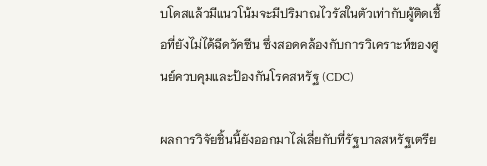บโดสแล้วมีแนวโน้มจะมีปริมาณไวรัสในตัวเท่ากับผู้ติดเชื้อที่ยังไม่ได้ฉีดวัคซีน ซึ่งสอดคล้องกับการวิเคราะห์ของศูนย์ควบคุมและป้องกันโรคสหรัฐ (CDC)

ผลการวิจัยชิ้นนี้ยังออกมาไล่เลี่ยกับที่รัฐบาลสหรัฐเตรีย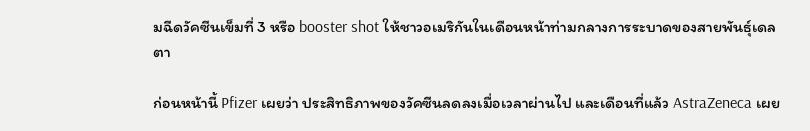มฉีดวัคซีนเข็มที่ 3 หรือ booster shot ให้ชาวอเมริกันในเดือนหน้าท่ามกลางการระบาดของสายพันธุ์เดลตา

ก่อนหน้านี้ Pfizer เผยว่า ประสิทธิภาพของวัคซีนลดลงเมื่อเวลาผ่านไป และเดือนที่แล้ว AstraZeneca เผย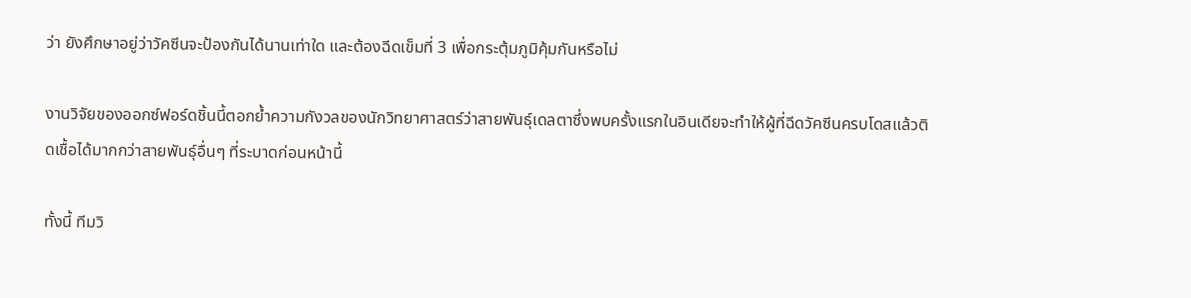ว่า ยังศึกษาอยู่ว่าวัคซีนจะป้องกันได้นานเท่าใด และต้องฉีดเข็มที่ 3 เพื่อกระตุ้มภูมิคุ้มกันหรือไม่

งานวิจัยของออกซ์ฟอร์ดชิ้นนี้ตอกย้ำความกังวลของนักวิทยาศาสตร์ว่าสายพันธุ์เดลตาซึ่งพบครั้งแรกในอินเดียจะทำให้ผู้ที่ฉีดวัคซีนครบโดสแล้วติดเชื้อได้มากกว่าสายพันธุ์อื่นๆ ที่ระบาดก่อนหน้านี้

ทั้งนี้ ทีมวิ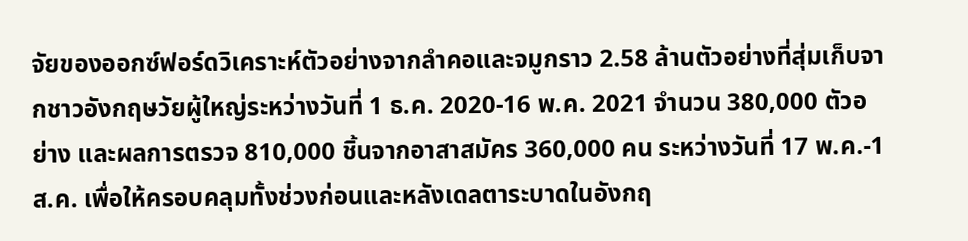จัยของออกซ์ฟอร์ดวิเคราะห์ตัวอย่างจากลำคอและจมูกราว 2.58 ล้านตัวอย่างที่สุ่มเก็บจากชาวอังกฤษวัยผู้ใหญ่ระหว่างวันที่ 1 ธ.ค. 2020-16 พ.ค. 2021 จำนวน 380,000 ตัวอย่าง และผลการตรวจ 810,000 ชิ้นจากอาสาสมัคร 360,000 คน ระหว่างวันที่ 17 พ.ค.-1 ส.ค. เพื่อให้ครอบคลุมทั้งช่วงก่อนและหลังเดลตาระบาดในอังกฤ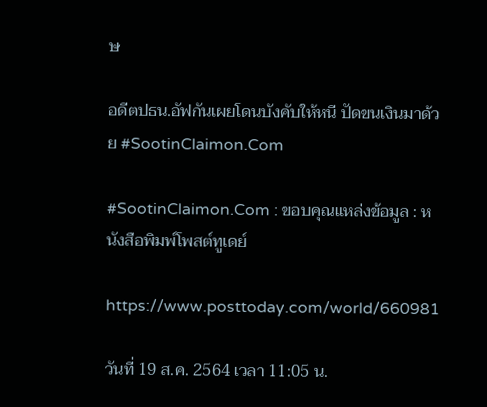ษ

อดีตปธน.อัฟกันเผยโดนบังคับให้หนี ปัดขนเงินมาด้วย #SootinClaimon.Com

#SootinClaimon.Com : ขอบคุณแหล่งข้อมูล : หนังสือพิมพ์โพสต์ทูเดย์

https://www.posttoday.com/world/660981

วันที่ 19 ส.ค. 2564 เวลา 11:05 น.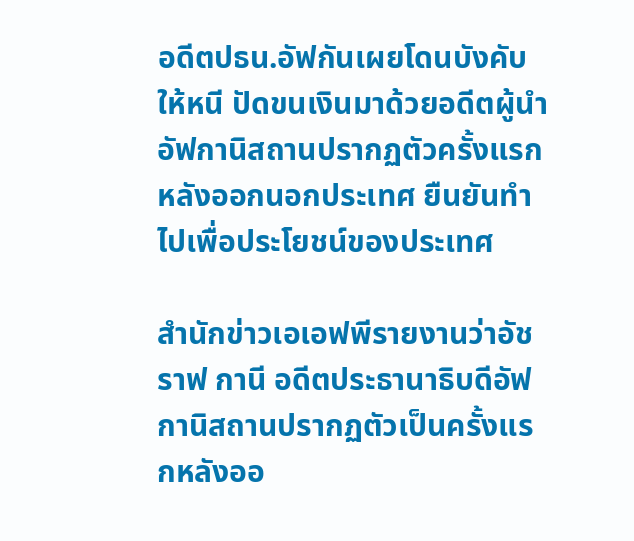อดีตปธน.อัฟกันเผยโดนบังคับให้หนี ปัดขนเงินมาด้วยอดีตผู้นำอัฟกานิสถานปรากฏตัวครั้งแรกหลังออกนอกประเทศ ยืนยันทำไปเพื่อประโยชน์ของประเทศ

สำนักข่าวเอเอฟพีรายงานว่าอัชราฟ กานี อดีตประธานาธิบดีอัฟกานิสถานปรากฏตัวเป็นครั้งแรกหลังออ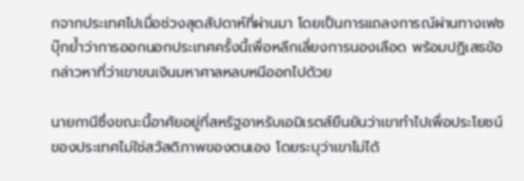กจากประเทศไปเมื่อช่วงสุดสัปดาห์ที่ผ่านมา โดยเป็นการแถลงการณ์ผ่านทางเฟซบุ๊กย้ำว่าการออกนอกประเทศครั้งนี้เพื่อหลีกเลี่ยงการนองเลือด พร้อมปฏิเสธข้อกล่าวหาที่ว่าเขาขนเงินมหาศาลหลบหนีออกไปด้วย

นายกานีซึ่งขณะนี้อาศัยอยู่ที่สหรัฐอาหรับเอมิเรตส์ยืนยันว่าเขาทำไปเพื่อประโยชน์ของประเทศไม่ใช่สวัสดิภาพของตนเอง โดยระบุว่าเขาไม่ได้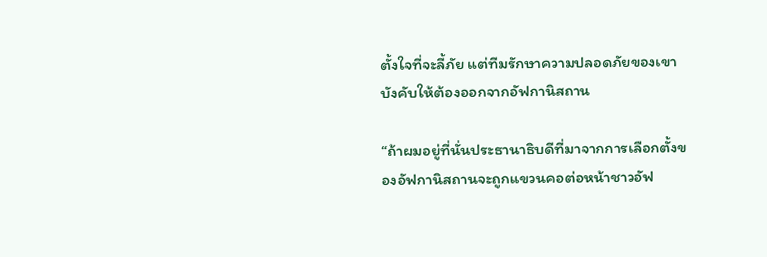ตั้งใจที่จะลี้ภัย แต่ทีมรักษาความปลอดภัยของเขาบังคับให้ต้องออกจากอัฟกานิสถาน

“ถ้าผมอยู่ที่นั่นประธานาธิบดีที่มาจากการเลือกตั้งของอัฟกานิสถานจะถูกแขวนคอต่อหน้าชาวอัฟ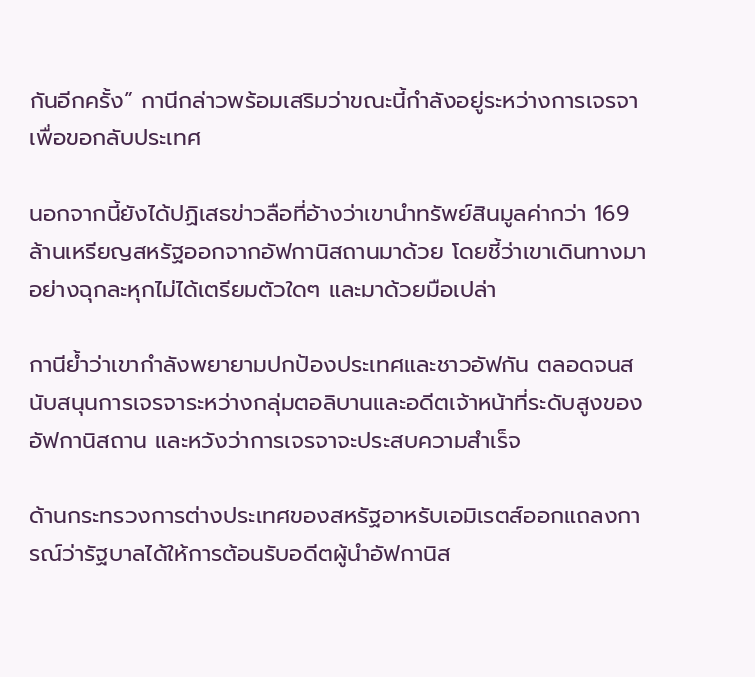กันอีกครั้ง” กานีกล่าวพร้อมเสริมว่าขณะนี้กำลังอยู่ระหว่างการเจรจาเพื่อขอกลับประเทศ

นอกจากนี้ยังได้ปฏิเสธข่าวลือที่อ้างว่าเขานำทรัพย์สินมูลค่ากว่า 169 ล้านเหรียญสหรัฐออกจากอัฟกานิสถานมาด้วย โดยชี้ว่าเขาเดินทางมาอย่างฉุกละหุกไม่ได้เตรียมตัวใดๆ และมาด้วยมือเปล่า

กานีย้ำว่าเขากำลังพยายามปกป้องประเทศและชาวอัฟกัน ตลอดจนสนับสนุนการเจรจาระหว่างกลุ่มตอลิบานและอดีตเจ้าหน้าที่ระดับสูงของอัฟกานิสถาน และหวังว่าการเจรจาจะประสบความสำเร็จ

ด้านกระทรวงการต่างประเทศของสหรัฐอาหรับเอมิเรตส์ออกแถลงการณ์ว่ารัฐบาลได้ให้การต้อนรับอดีตผู้นำอัฟกานิส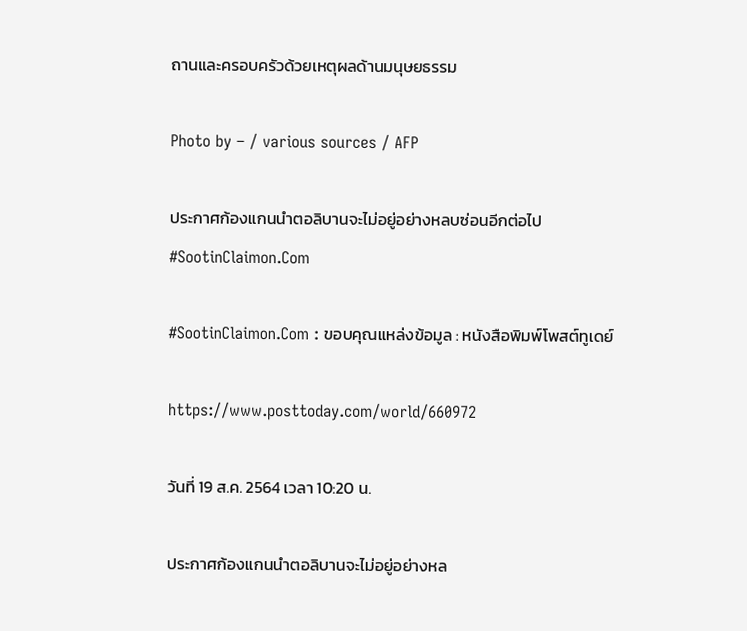ถานและครอบครัวด้วยเหตุผลด้านมนุษยธรรม

Photo by – / various sources / AFP

ประกาศก้องแกนนำตอลิบานจะไม่อยู่อย่างหลบซ่อนอีกต่อไป #SootinClaimon.Com

#SootinClaimon.Com : ขอบคุณแหล่งข้อมูล : หนังสือพิมพ์โพสต์ทูเดย์

https://www.posttoday.com/world/660972

วันที่ 19 ส.ค. 2564 เวลา 10:20 น.

ประกาศก้องแกนนำตอลิบานจะไม่อยู่อย่างหล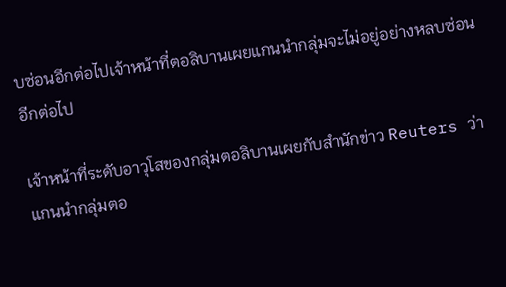บซ่อนอีกต่อไปเจ้าหน้าที่ตอลิบานเผยแกนนำกลุ่มจะไม่อยู่อย่างหลบซ่อนอีกต่อไป

เจ้าหน้าที่ระดับอาวุโสของกลุ่มตอลิบานเผยกับสำนักข่าว Reuters ว่า แกนนำกลุ่มตอ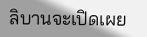ลิบานจะเปิดเผย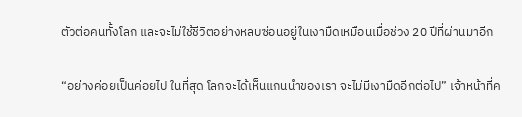ตัวต่อคนทั้งโลก และจะไม่ใช้ชีวิตอย่างหลบซ่อนอยู่ในเงามืดเหมือนเมื่อช่วง 20 ปีที่ผ่านมาอีก

“อย่างค่อยเป็นค่อยไป ในที่สุด โลกจะได้เห็นแกนนำของเรา จะไม่มีเงามืดอีกต่อไป” เจ้าหน้าที่ค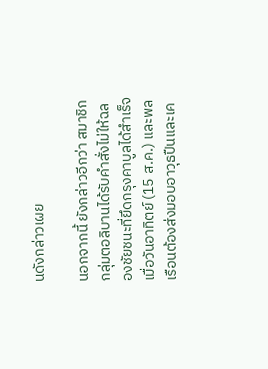นดังกล่าวเผย

นอกจากนี้ ยังกล่าวอีกว่า สมาชิกกลุ่มตอลิบานได้รับคำสั่งไม่ให้ฉลองชัยชนะที่ยึดกรุงคาบูลได้สำเร็จเมื่อวันอาทิตย์ (15 ส.ค.) และพลเรือนต้องส่งมอบอาวุธปืนและเค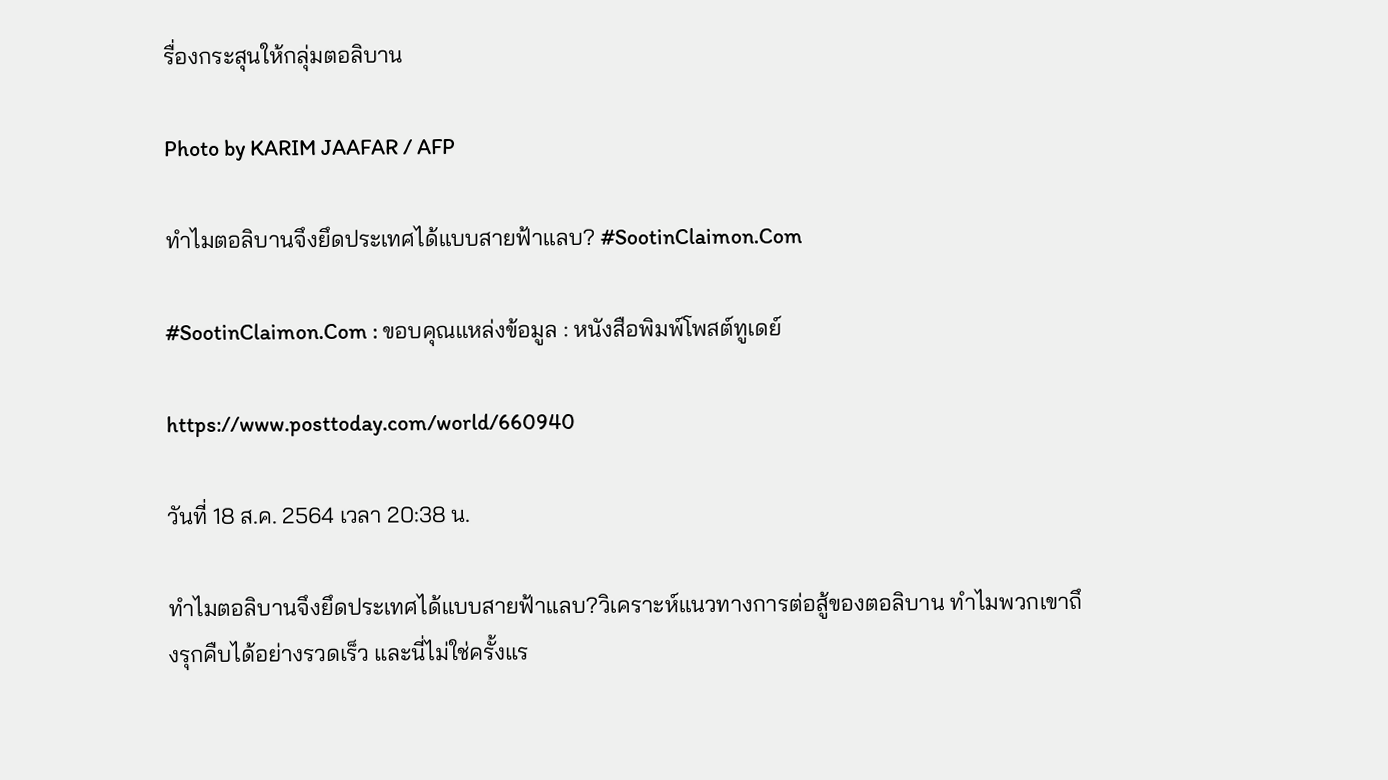รื่องกระสุนให้กลุ่มตอลิบาน

Photo by KARIM JAAFAR / AFP

ทำไมตอลิบานจึงยึดประเทศได้แบบสายฟ้าแลบ? #SootinClaimon.Com

#SootinClaimon.Com : ขอบคุณแหล่งข้อมูล : หนังสือพิมพ์โพสต์ทูเดย์

https://www.posttoday.com/world/660940

วันที่ 18 ส.ค. 2564 เวลา 20:38 น.

ทำไมตอลิบานจึงยึดประเทศได้แบบสายฟ้าแลบ?วิเคราะห์แนวทางการต่อสู้ของตอลิบาน ทำไมพวกเขาถึงรุกคืบได้อย่างรวดเร็ว และนี่ไม่ใช่ครั้งแร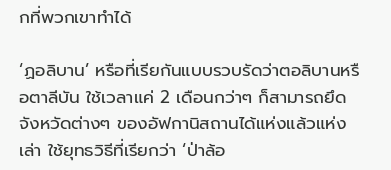กที่พวกเขาทำได้

‘ฏอลิบาน’ หรือที่เรียกันแบบรวบรัดว่าตอลิบานหรือตาลีบัน ใช้เวลาแค่ 2 เดือนกว่าๆ ก็สามารถยึดจังหวัดต่างๆ ของอัฟกานิสถานได้แห่งแล้วแห่งเล่า ใช้ยุทธวิธีที่เรียกว่า ‘ป่าล้อ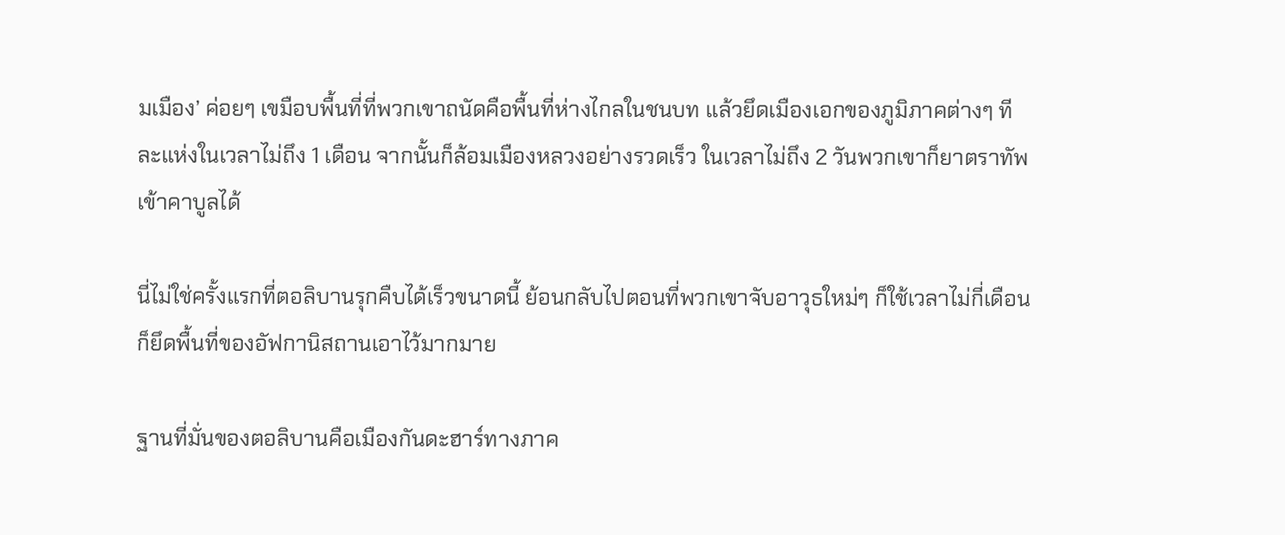มเมือง’ ค่อยๆ เขมือบพื้นที่ที่พวกเขาถนัดคือพื้นที่ห่างไกลในชนบท แล้วยึดเมืองเอกของภูมิภาคต่างๆ ทีละแห่งในเวลาไม่ถึง 1 เดือน จากนั้นก็ล้อมเมืองหลวงอย่างรวดเร็ว ในเวลาไม่ถึง 2 วันพวกเขาก็ยาตราทัพเข้าคาบูลได้

นี่ไม่ใช่ครั้งแรกที่ตอลิบานรุกคืบได้เร็วขนาดนี้ ย้อนกลับไปตอนที่พวกเขาจับอาวุธใหม่ๆ ก็ใช้เวลาไม่กี่เดือนก็ยึดพื้นที่ของอัฟกานิสถานเอาไว้มากมาย

ฐานที่มั่นของตอลิบานคือเมืองกันดะฮาร์ทางภาค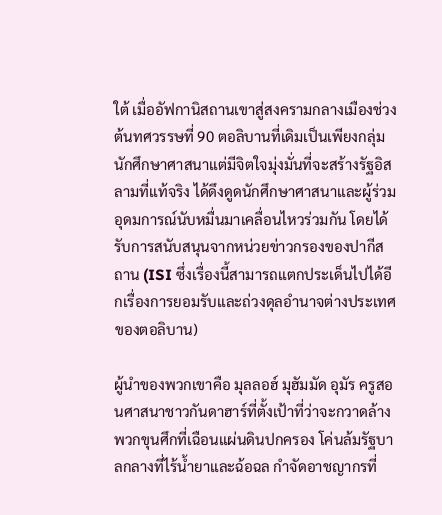ใต้ เมื่ออัฟกานิสถานเขาสู่สงครามกลางเมืองช่วงต้นทศวรรษที่ 90 ตอลิบานที่เดิมเป็นเพียงกลุ่มนักศึกษาศาสนาแต่มีจิตใจมุ่งมั่นที่จะสร้างรัฐอิสลามที่แท้จริง ได้ดึงดูดนักศึกษาศาสนาและผู้ร่วมอุดมการณ์นับหมื่นมาเคลื่อนไหวร่วมกัน โดยได้รับการสนับสนุนจากหน่วยข่าวกรองของปากีสถาน (ISI ซึ่งเรื่องนี้สามารถแตกประเด็นไปได้อีกเรื่องการยอมรับและถ่วงดุลอำนาจต่างประเทศของตอลิบาน)

ผู้นำของพวกเขาคือ มุลลอฮ์ มุฮัมมัด อุมัร ครูสอนศาสนาชาวกันดาฮาร์ที่ตั้งเป้าที่ว่าจะกวาดล้างพวกขุนศึกที่เฉือนแผ่นดินปกครอง โค่นล้มรัฐบาลกลางที่ไร้น้ำยาและฉ้อฉล กำจัดอาชญากรที่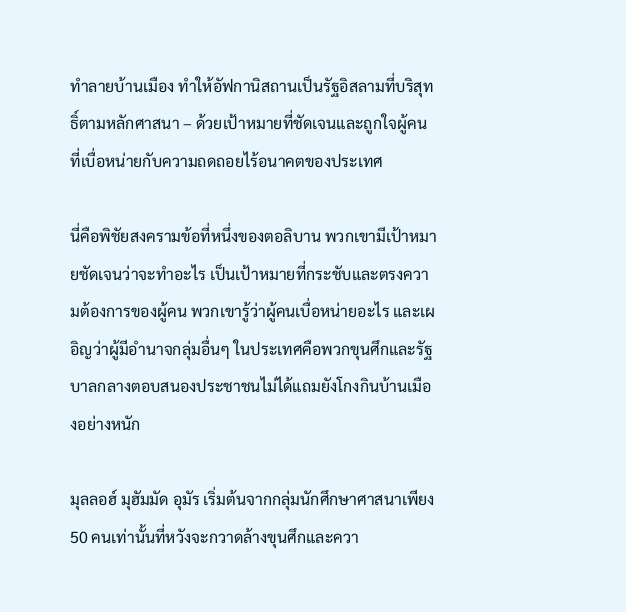ทำลายบ้านเมือง ทำให้อัฟกานิสถานเป็นรัฐอิสลามที่บริสุทธิ์ตามหลักศาสนา – ด้วยเป้าหมายที่ชัดเจนและถูกใจผู้คนที่เบื่อหน่ายกับความถดถอยไร้อนาคตของประเทศ

นี่คือพิชัยสงครามข้อที่หนึ่งของตอลิบาน พวกเขามีเป้าหมายชัดเจนว่าจะทำอะไร เป็นเป้าหมายที่กระชับและตรงความต้องการของผู้คน พวกเขารู้ว่าผู้คนเบื่อหน่ายอะไร และเผอิญว่าผู้มีอำนาจกลุ่มอื่นๆ ในประเทศคือพวกขุนศึกและรัฐบาลกลางตอบสนองประชาชนไม่ได้แถมยังโกงกินบ้านเมืองอย่างหนัก

มุลลอฮ์ มุฮัมมัด อุมัร เริ่มต้นจากกลุ่มนักศึกษาศาสนาเพียง 50 คนเท่านั้นที่หวังจะกวาดล้างขุนศึกและควา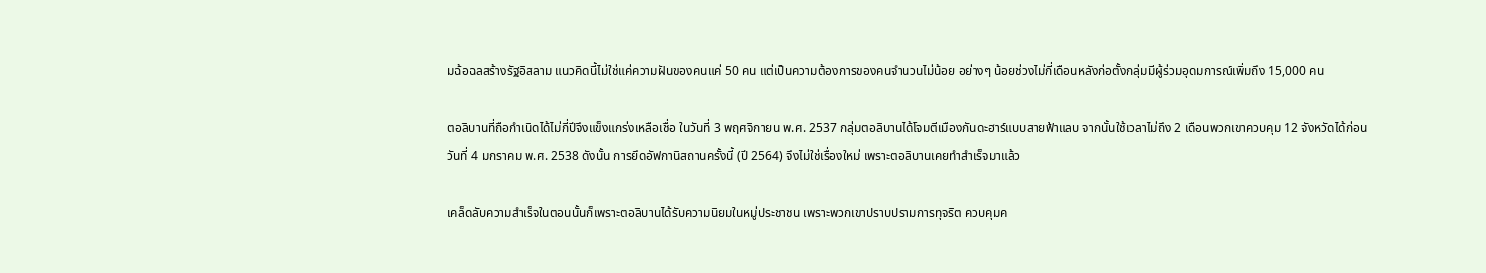มฉ้อฉลสร้างรัฐอิสลาม แนวคิดนี้ไม่ใช่แค่ความฝันของคนแค่ 50 คน แต่เป็นความต้องการของคนจำนวนไม่น้อย อย่างๆ น้อยช่วงไม่กี่เดือนหลังก่อตั้งกลุ่มมีผู้ร่วมอุดมการณ์เพิ่มถึง 15,000 คน

ตอลิบานที่ถือกำเนิดได้ไม่กี่ปีจึงแข็งแกร่งเหลือเชื่อ ในวันที่ 3 พฤศจิกายน พ.ศ. 2537 กลุ่มตอลิบานได้โจมตีเมืองกันดะฮาร์แบบสายฟ้าแลบ จากนั้นใช้เวลาไม่ถึง 2 เดือนพวกเขาควบคุม 12 จังหวัดได้ก่อนวันที่ 4 มกราคม พ.ศ. 2538 ดังนั้น การยึดอัฟกานิสถานครั้งนี้ (ปี 2564) จึงไม่ใช่เรื่องใหม่ เพราะตอลิบานเคยทำสำเร็จมาแล้ว

เคล็ดลับความสำเร็จในตอนนั้นก็เพราะตอลิบานได้รับความนิยมในหมู่ประชาชน เพราะพวกเขาปราบปรามการทุจริต ควบคุมค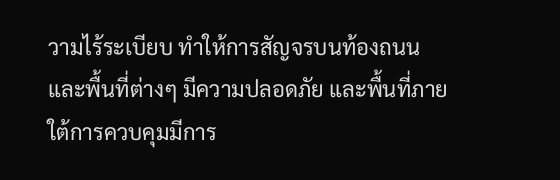วามไร้ระเบียบ ทำให้การสัญจรบนท้องถนนและพื้นที่ต่างๆ มีความปลอดภัย และพื้นที่ภายใต้การควบคุมมีการ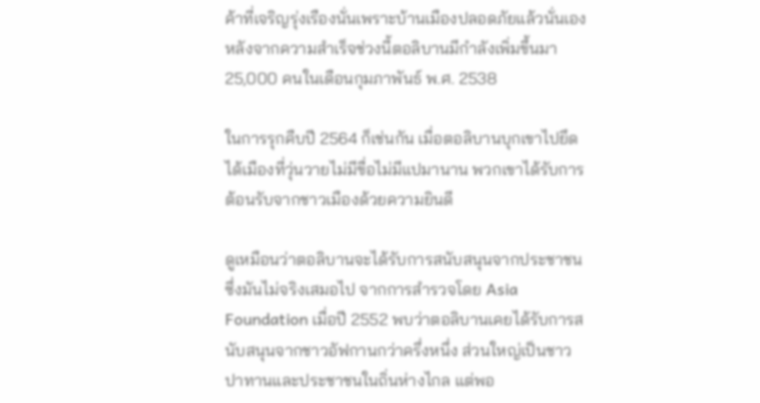ค้าที่เจริญรุ่งเรืองนั่นเพราะบ้านเมืองปลอดภัยแล้วนั่นเอง หลังจากความสำเร็จช่วงนี้ตอลิบานมีกำลังเพิ่มขึ้นมา 25,000 คนในเดือนกุมภาพันธ์ พ.ศ. 2538

ในการรุกคืบปี 2564 ก็เช่นกัน เมื่อตอลิบานบุกเขาไปยึดได้เมืองที่วุ่นวายไม่มีขื่อไม่มีแปมานาน พวกเขาได้รับการต้อนรับจากชาวเมืองด้วยความยินดี

ดูเหมือนว่าตอลิบานจะได้รับการสนับสนุนจากประชาชน ซึ่งมันไม่จริงเสมอไป จากการสำรวจโดย Asia Foundation เมื่อปี 2552 พบว่าตอลิบานเคยได้รับการสนับสนุนจากชาวอัฟกานกว่าครึ่งหนึ่ง ส่วนใหญ่เป็นชาวปาทานและประชาชนในถิ่นห่างไกล แต่พอ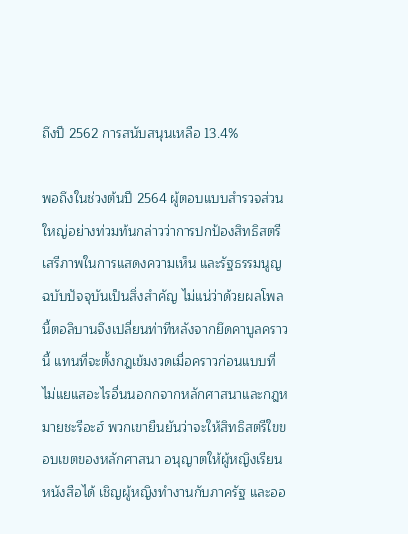ถึงปี 2562 การสนับสนุนเหลือ 13.4%

พอถึงในช่วงต้นปี 2564 ผู้ตอบแบบสำรวจส่วนใหญ่อย่างท่วมท้นกล่าวว่าการปกป้องสิทธิสตรี เสรีภาพในการแสดงความเห็น และรัฐธรรมนูญฉบับปัจจุบันเป็นสิ่งสำคัญ ไม่แน่ว่าด้วยผลโพลนี้ตอลิบานจึงเปลี่ยนท่าทีหลังจากยึดคาบูลคราวนี้ แทนที่จะตั้งกฎเข้มงวดเมื่อคราวก่อนแบบที่ไม่แยแสอะไรอื่นนอกกจากหลักศาสนาและกฎหมายชะรีอะฮ์ พวกเขายืนยันว่าจะให้สิทธิสตรีใขขอบเขตของหลักศาสนา อนุญาตให้ผู้หญิงเรียนหนังสือได้ เชิญผู้หญิงทำงานกับภาครัฐ และออ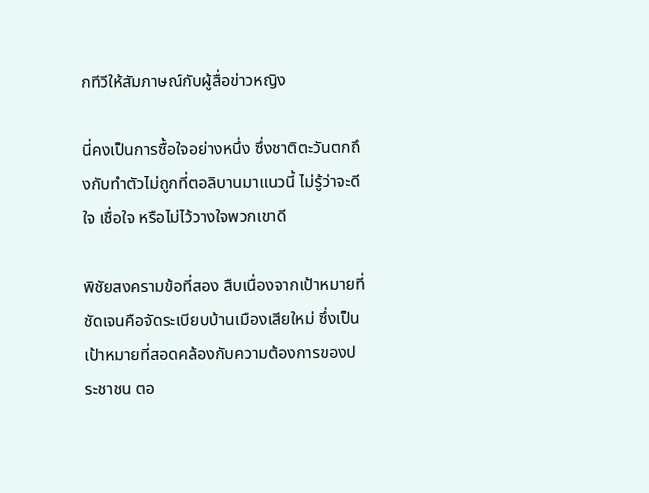กทีวีให้สัมภาษณ์กับผู้สื่อข่าวหญิง

นี่คงเป็นการซื้อใจอย่างหนึ่ง ซึ่งชาติตะวันตกถึงกับทำตัวไม่ถูกที่ตอลิบานมาแนวนี้ ไม่รู้ว่าจะดีใจ เชื่อใจ หรือไม่ไว้วางใจพวกเขาดี

พิชัยสงครามข้อที่สอง สืบเนื่องจากเป้าหมายที่ชัดเจนคือจัดระเบียบบ้านเมืองเสียใหม่ ซึ่งเป็นเป้าหมายที่สอดคล้องกับความต้องการของประชาชน ตอ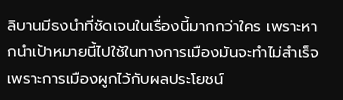ลิบานมีธงนำที่ชัดเจนในเรื่องนี้มากกว่าใคร เพราะหากนำเป้าหมายนี้ไปใช้ในทางการเมืองมันจะทำไม่สำเร็จเพราะการเมืองผูกไว้กับผลประโยชน์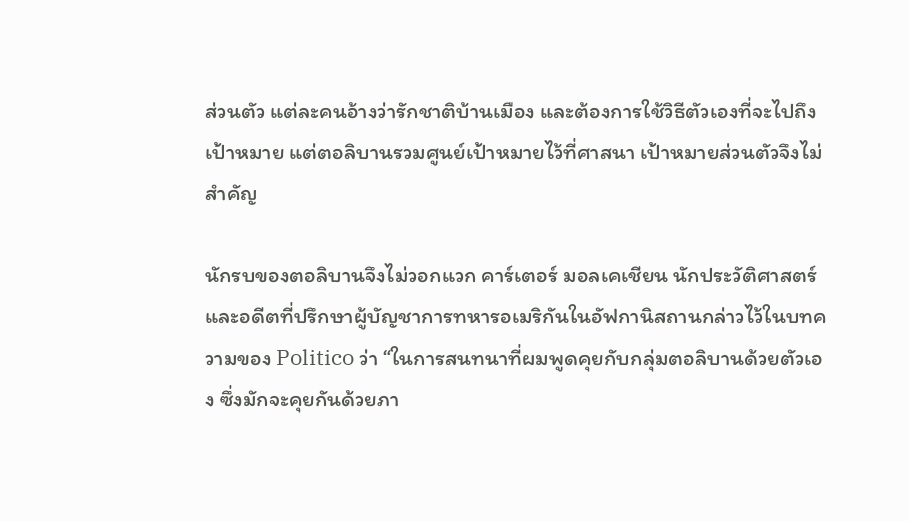ส่วนตัว แต่ละคนอ้างว่ารักชาติบ้านเมือง และต้องการใช้วิธีตัวเองที่จะไปถึงเป้าหมาย แต่ตอลิบานรวมศูนย์เป้าหมายไว้ที่ศาสนา เป้าหมายส่วนตัวจึงไม่สำคัญ

นักรบของตอลิบานจึงไม่วอกแวก คาร์เตอร์ มอลเคเชียน นักประวัติศาสตร์และอดีตที่ปรึกษาผู้บัญชาการทหารอเมริกันในอัฟกานิสถานกล่าวไว้ในบทความของ Politico ว่า “ในการสนทนาที่ผมพูดคุยกับกลุ่มตอลิบานด้วยตัวเอง ซึ่งมักจะคุยกันด้วยภา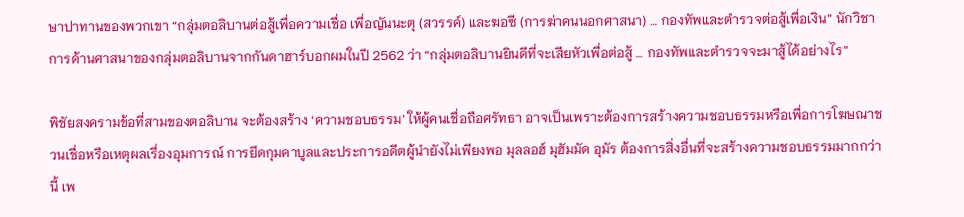ษาปาทานของพวกเขา “กลุ่มตอลิบานต่อสู้เพื่อความเชื่อ เพื่อญันนะตุ (สวรรค์) และฆอซี (การฆ่าคนนอกศาสนา) … กองทัพและตำรวจต่อสู้เพื่อเงิน” นักวิชาการด้านศาสนาของกลุ่มตอลิบานจากกันดาฮาร์บอกผมในปี 2562 ว่า “กลุ่มตอลิบานยินดีที่จะเสียหัวเพื่อต่อสู้ … กองทัพและตำรวจจะมาสู้ได้อย่างไร”

พิชัยสงครามข้อที่สามของตอลิบาน จะต้องสร้าง ‘ความชอบธรรม’ ให้ผู้คนเชื่อถือศรัทธา อาจเป็นเพราะต้องการสร้างความชอบธรรมหรือเพื่อการโฆษณาชวนเชื่อหรือเหตุผลเรื่องอุมการณ์ การยึดกุมคาบูลและประการอดีตผู้นำยังไม่เพียงพอ มุลลอฮ์ มุฮัมมัด อุมัร ต้องการสิ่งอื่นที่จะสร้างความชอบธรรมมากกว่านี้ เพ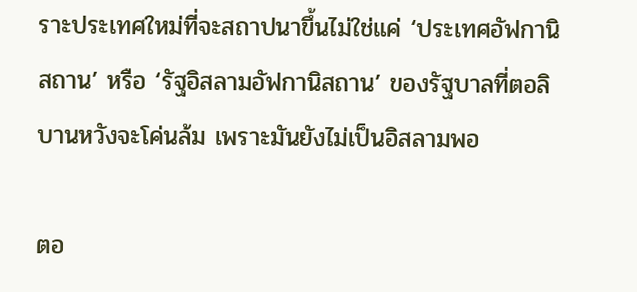ราะประเทศใหม่ที่จะสถาปนาขึ้นไม่ใช่แค่ ‘ประเทศอัฟกานิสถาน’ หรือ ‘รัฐอิสลามอัฟกานิสถาน’ ของรัฐบาลที่ตอลิบานหวังจะโค่นล้ม เพราะมันยังไม่เป็นอิสลามพอ

ตอ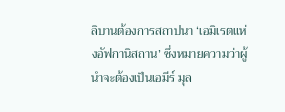ลิบานต้องการสถาปนา ‘เอมิเรตแห่งอัฟกานิสถาน’ ซึ่งหมายความว่าผู้นำจะต้องเป็นเอมีร์ มุล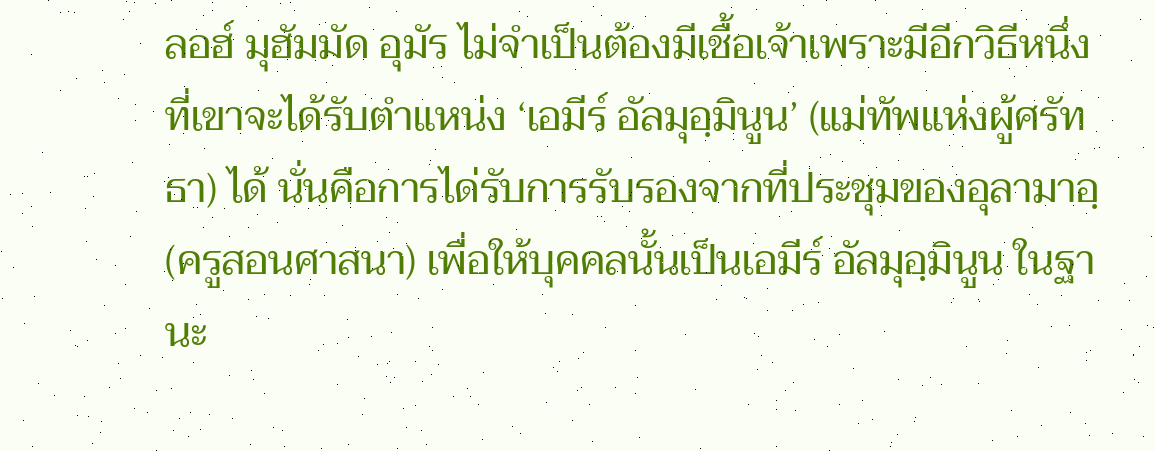ลอฮ์ มุฮัมมัด อุมัร ไม่จำเป็นต้องมีเชื้อเจ้าเพราะมีอีกวิธีหนึ่งที่เขาจะได้รับตำแหน่ง ‘เอมีร์ อัลมุอฺมินูน’ (แม่ทัพแห่งผู้ศรัทธา) ได้ นั่นคือการได่รับการรับรองจากที่ประชุมของอุลามาอฺ (ครูสอนศาสนา) เพื่อให้บุคคลนั้นเป็นเอมีร์ อัลมุอฺมินูน ในฐานะ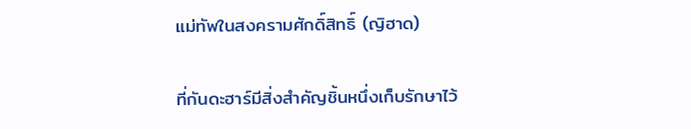แม่ทัพในสงครามศักดิ์สิทธิ์ (ญิฮาด)

ที่กันดะฮาร์มีสิ่งสำคัญชิ้นหนึ่งเก็บรักษาไว้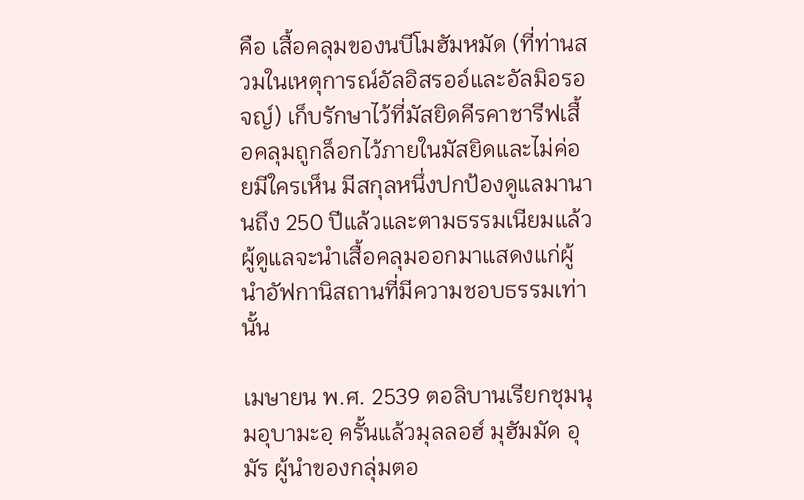คือ เสื้อคลุมของนบีโมฮัมหมัด (ที่ท่านสวมในเหตุการณ์อัลอิสรออ์และอัลมิอรอจญ์) เก็บรักษาไว้ที่มัสยิดคีรคาชารีฟเสื้อคลุมถูกล็อกไว้ภายในมัสยิดและไม่ค่อยมีใครเห็น มีสกุลหนึ่งปกป้องดูแลมานานถึง 250 ปีแล้วและตามธรรมเนียมแล้วผู้ดูแลจะนำเสื้อคลุมออกมาแสดงแก่ผู้นำอัฟกานิสถานที่มีความชอบธรรมเท่านั้น

เมษายน พ.ศ. 2539 ตอลิบานเรียกชุมนุมอุบามะอฺ ครั้นแล้วมุลลอฮ์ มุฮัมมัด อุมัร ผู้นำของกลุ่มตอ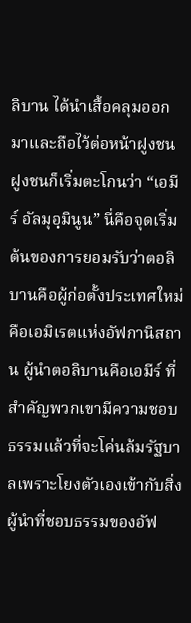ลิบาน ได้นำเสื้อคลุมออกมาและถือไว้ต่อหน้าฝูงชน ฝูงชนก็เริ่มตะโกนว่า “เอมีร์ อัลมุอฺมินูน” นี่คือจุดเริ่มต้นของการยอมรับว่าตอลิบานคือผู้ก่อตั้งประเทศใหม่คือเอมิเรตแห่งอัฟกานิสถาน ผู้นำตอลิบานคือเอมีร์ ที่สำคัญพวกเขามีความชอบธรรมแล้วที่จะโค่นล้มรัฐบาลเพราะโยงตัวเองเข้ากับสิ่งผู้นำที่ชอบธรรมของอัฟ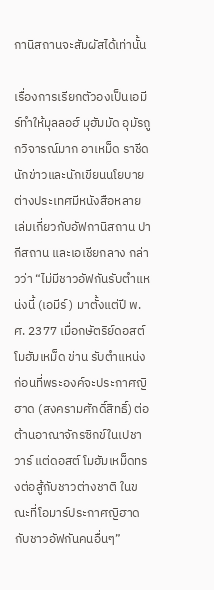กานิสถานจะสัมผัสได้เท่านั้น

เรื่องการเรียกตัวองเป็นเอมีร์ทำให้มุลลอฮ์ มุฮัมมัด อุมัรถูกวิจารณ์มาก อาเหม็ด ราชีด นักข่าวและนักเขียนนโยบายต่างประเทศมีหนังสือหลายเล่มเกี่ยวกับอัฟกานิสถาน ปากีสถาน และเอเชียกลาง กล่าวว่า “ไม่มีชาวอัฟกันรับตำแหน่งนี้ (เอมีร์) มาตั้งแต่ปี พ.ศ. 2377 เมื่อกษัตริย์ดอสต์ โมฮัมเหม็ด ข่าน รับตำแหน่งก่อนที่พระองค์จะประกาศญิฮาด (สงครามศักดิ์สิทธิ์) ต่อต้านอาณาจักรซิกข์ในเปชาวาร์ แต่ดอสต์ โมฮัมเหม็ดทรงต่อสู้กับชาวต่างชาติ ในขณะที่โอมาร์ประกาศญิฮาดกับชาวอัฟกันคนอื่นๆ”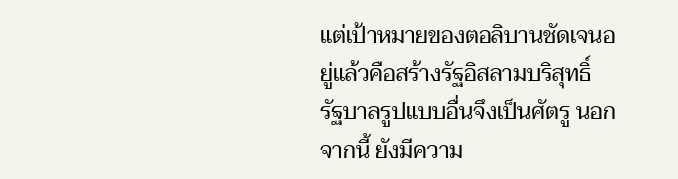แต่เป้าหมายของตอลิบานชัดเจนอยู่แล้วคือสร้างรัฐอิสลามบริสุทธิ์ รัฐบาลรูปแบบอื่นจึงเป็นศัตรู นอกจากนี้ ยังมีความ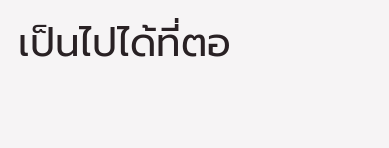เป็นไปได้ที่ตอ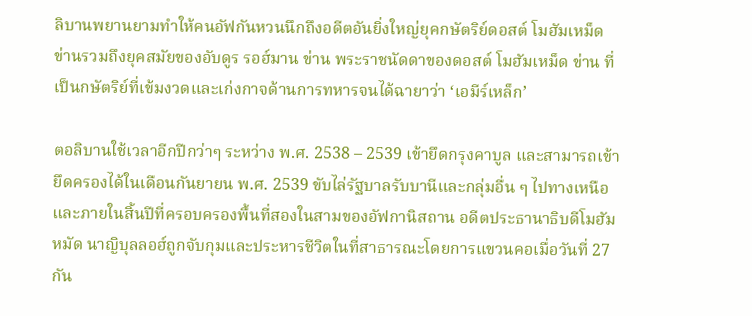ลิบานพยานยามทำให้คนอัฟกันหวนนึกถึงอดีตอันยิ่งใหญ่ยุคกษัตริย์ดอสต์ โมฮัมเหม็ด ข่านรวมถึงยุคสมัยของอับดูร รอฮ์มาน ข่าน พระราชนัดดาของดอสต์ โมฮัมเหม็ด ข่าน ที่เป็นกษัตริย์ที่เข้มงวดและเก่งกาจด้านการทหารจนได้ฉายาว่า ‘เอมีร์เหล็ก’

ตอลิบานใช้เวลาอีกปีกว่าๆ ระหว่าง พ.ศ. 2538 – 2539 เข้ายึดกรุงคาบูล และสามารถเข้ายึดครองได้ในเดือนกันยายน พ.ศ. 2539 ขับไล่รัฐบาลรับบานีและกลุ่มอื่น ๆ ไปทางเหนือ และภายในสิ้นปีที่ครอบครองพื้นที่สองในสามของอัฟกานิสถาน อดีตประธานาธิบดีโมฮัมหมัด นาญิบุลลอฮ์ถูกจับกุมและประหารชีวิตในที่สาธารณะโดยการแขวนคอเมื่อวันที่ 27 กัน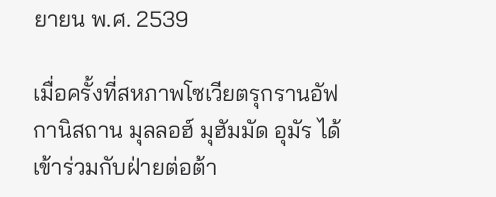ยายน พ.ศ. 2539

เมื่อครั้งที่สหภาพโซเวียตรุกรานอัฟกานิสถาน มุลลอฮ์ มุฮัมมัด อุมัร ได้เข้าร่วมกับฝ่ายต่อต้า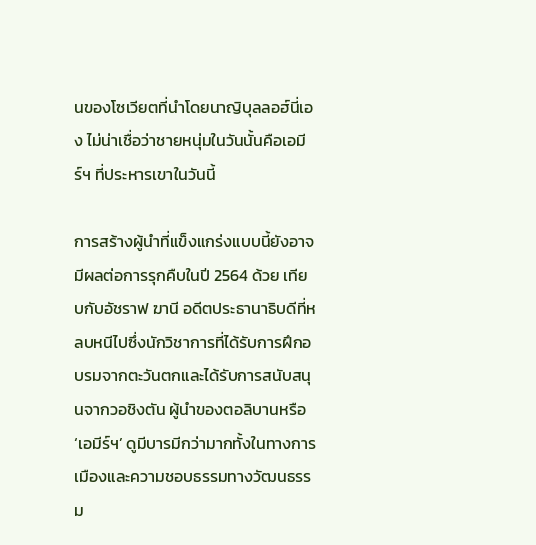นของโซเวียตที่นำโดยนาญิบุลลอฮ์นี่เอง ไม่น่าเชื่อว่าชายหนุ่มในวันนั้นคือเอมีร์ฯ ที่ประหารเขาในวันนี้

การสร้างผู้นำที่แข็งแกร่งแบบนี้ยังอาจมีผลต่อการรุกคืบในปี 2564 ด้วย เทียบกับอัชราฟ ฆานี อดีตประธานาธิบดีที่หลบหนีไปซึ่งนักวิชาการที่ได้รับการฝึกอบรมจากตะวันตกและได้รับการสนับสนุนจากวอชิงตัน ผู้นำของตอลิบานหรือ ‘เอมีร์ฯ’ ดูมีบารมีกว่ามากทั้งในทางการเมืองและความชอบธรรมทางวัฒนธรรม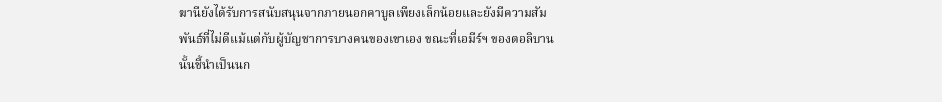ฆานียังได้รับการสนับสนุนจากภายนอกคาบูลเพียงเล็กน้อยและยังมีความสัมพันธ์ที่ไม่ดีแม้แต่กับผู้บัญชาการบางคนของเขาเอง ขณะที่เอมีร์ฯ ของตอลิบานนั้นชี้นำเป็นนก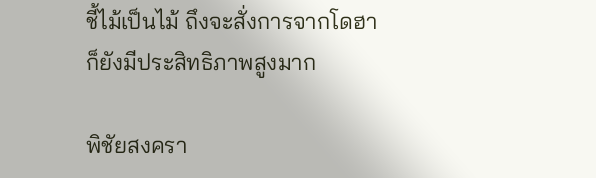ชี้ไม้เป็นไม้ ถึงจะสั่งการจากโดฮาก็ยังมีประสิทธิภาพสูงมาก

พิชัยสงครา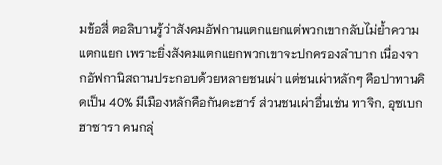มข้อสี่ ตอลิบานรู้ว่าสังคมอัฟกานแตกแยกแต่พวกเขากลับไม่ย้ำความแตกแยก เพราะยิ่งสังคมแตกแยกพวกเขาจะปกครองลำบาก เนื่องจากอัฟกานิสถานประกอบด้วยหลายชนเผ่า แต่ชนเผ่าหลักๆ คือปาทานคิดเป็น 40% มีเมืองหลักคือกันดะฮาร์ ส่วนชนเผ่าอื่นเช่น ทาจิก, อุซเบก ฮาซารา คนกลุ่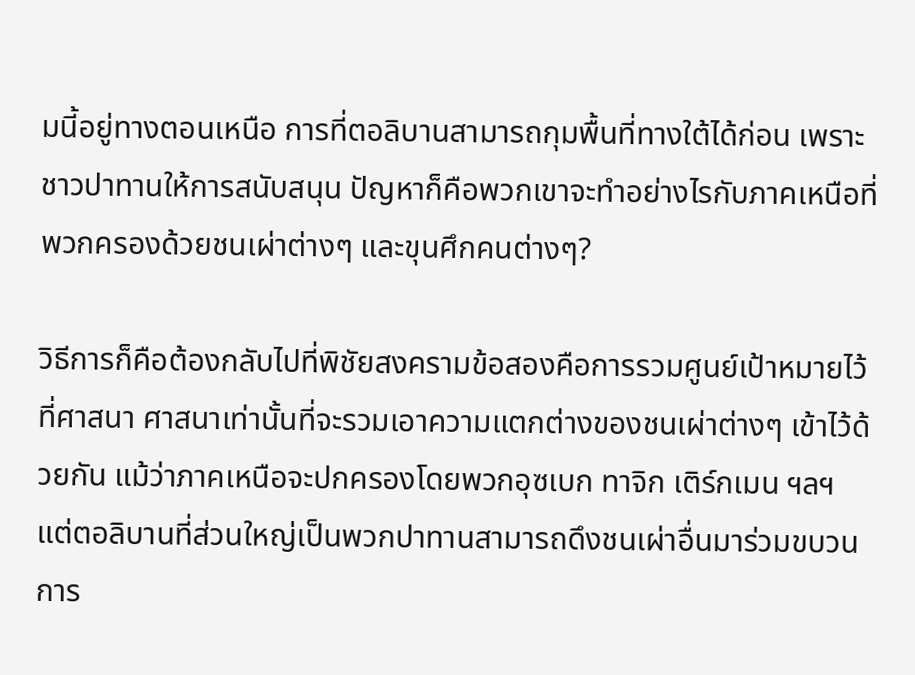มนี้อยู่ทางตอนเหนือ การที่ตอลิบานสามารถกุมพื้นที่ทางใต้ได้ก่อน เพราะชาวปาทานให้การสนับสนุน ปัญหาก็คือพวกเขาจะทำอย่างไรกับภาคเหนือที่พวกครองด้วยชนเผ่าต่างๆ และขุนศึกคนต่างๆ?

วิธีการก็คือต้องกลับไปที่พิชัยสงครามข้อสองคือการรวมศูนย์เป้าหมายไว้ที่ศาสนา ศาสนาเท่านั้นที่จะรวมเอาความแตกต่างของชนเผ่าต่างๆ เข้าไว้ด้วยกัน แม้ว่าภาคเหนือจะปกครองโดยพวกอุซเบก ทาจิก เติร์กเมน ฯลฯ แต่ตอลิบานที่ส่วนใหญ่เป็นพวกปาทานสามารถดึงชนเผ่าอื่นมาร่วมขบวนการ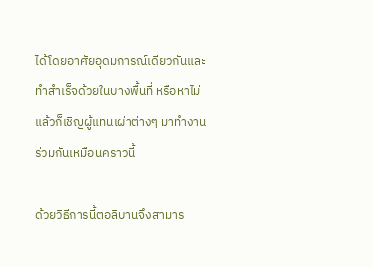ได้โดยอาศัยอุดมการณ์เดียวกันและทำสำเร็จด้วยในบางพื้นที่ หรือหาไม่แล้วก็เชิญผู้แทนเผ่าต่างๆ มาทำงานร่วมกันเหมือนคราวนี้

ด้วยวิธีการนี้ตอลิบานจึงสามาร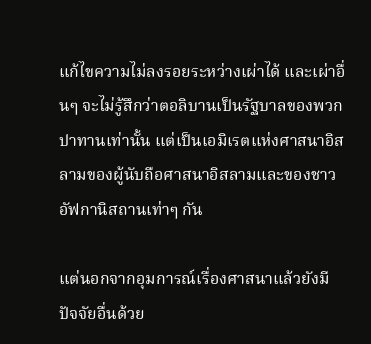แก้ไขความไม่ลงรอยระหว่างเผ่าได้ และเผ่าอื่นๆ จะไม่รู้สึกว่าตอลิบานเป็นรัฐบาลของพวกปาทานเท่านั้น แต่เป็นเอมิเรตแห่งศาสนาอิสลามของผู้นับถือศาสนาอิสลามและของชาวอัฟกานิสถานเท่าๆ กัน

แต่นอกจากอุมการณ์เรื่องศาสนาแล้วยังมีปัจจัยอื่นด้วย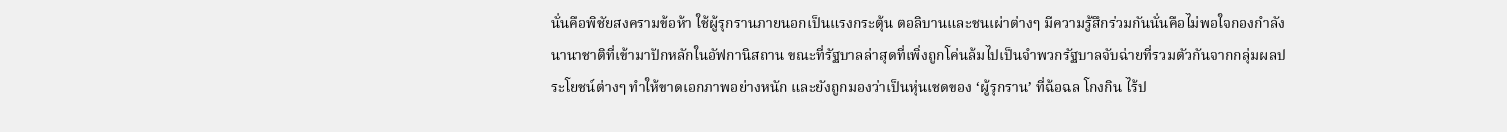นั่นคือพิชัยสงครามข้อห้า ใช้ผู้รุกรานภายนอกเป็นแรงกระตุ้น ตอลิบานและชนเผ่าต่างๆ มีความรู้สึกร่วมกันนั่นคือไม่พอใจกองกำลังนานาชาติที่เข้ามาปักหลักในอัฟกานิสถาน ขณะที่รัฐบาลล่าสุดที่เพิ่งถูกโค่นล้มไปเป็นจำพวกรัฐบาลจับฉ่ายที่รวมตัวกันจากกลุ่มผลประโยชน์ต่างๆ ทำให้ขาดเอกภาพอย่างหนัก และยังถูกมองว่าเป็นหุ่นเชดของ ‘ผู้รุกราน’ ที่ฉ้อฉล โกงกิน ไร้ป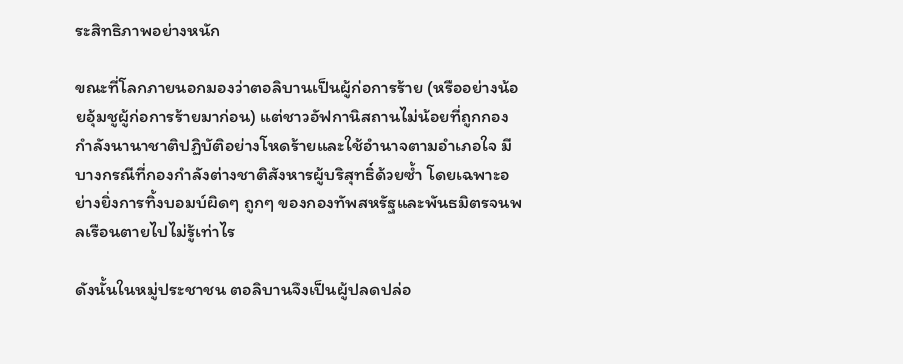ระสิทธิภาพอย่างหนัก

ขณะที่โลกภายนอกมองว่าตอลิบานเป็นผู้ก่อการร้าย (หรืออย่างน้อยอุ้มชูผู้ก่อการร้ายมาก่อน) แต่ชาวอัฟกานิสถานไม่น้อยที่ถูกกองกำลังนานาชาติปฏิบัติอย่างโหดร้ายและใช้อำนาจตามอำเภอใจ มีบางกรณีที่กองกำลังต่างชาติสังหารผู้บริสุทธิ์ด้วยซ้ำ โดยเฉพาะอย่างยิ่งการทิ้งบอมบ์ผิดๆ ถูกๆ ของกองทัพสหรัฐและพันธมิตรจนพลเรือนตายไปไม่รู้เท่าไร

ดังนั้นในหมู่ประชาชน ตอลิบานจึงเป็นผู้ปลดปล่อ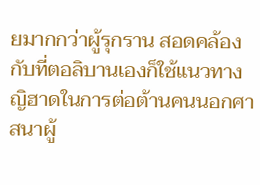ยมากกว่าผู้รุกราน สอดคล้องกับที่ตอลิบานเองก็ใช้แนวทางญิฮาดในการต่อต้านคนนอกศาสนาผู้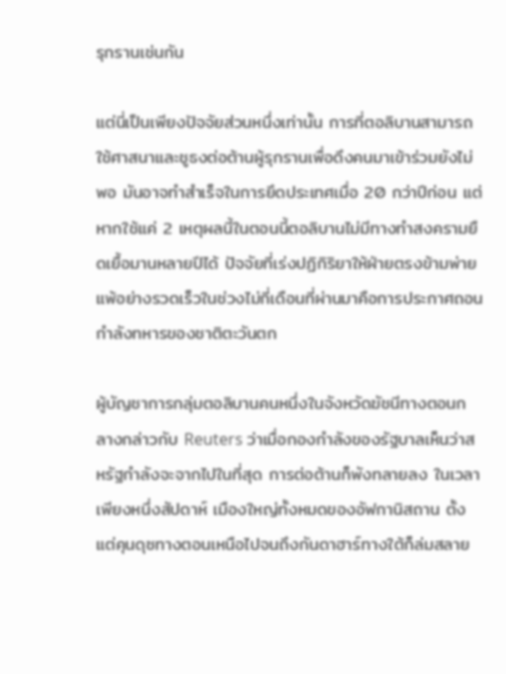รุกรานเช่นกัน

แต่นี่เป็นเพียงปัจจัยส่วนหนึ่งเท่านั้น การที่ตอลิบานสามารถใช้ศาสนาและชูธงต่อต้านผู้รุกรานเพื่อดึงคนมาเข้าร่วมยังไม่พอ มันอาจทำสำเร็จในการยึดประเทศเมื่อ 20 กว่าปีก่อน แต่หากใช้แค่ 2 เหตุผลนี้ในตอนนี้ตอลิบานไม่มีทางทำสงครามยืดเยื้อมานหลายปีได้ ปัจจัยที่เร่งปฏิกิริยาให้ฝ่ายตรงข้ามพ่ายแพ้อย่างรวดเร็วในช่วงไม่กี่เดือนที่ผ่านมาคือการประกาศถอนกำลังทหารของชาติตะวันตก

ผู้บัญชาการกลุ่มตอลิบานคนหนึ่งในจังหวัดฆัชนีทางตอนกลางกล่าวกับ Reuters ว่าเมื่อกองกำลังของรัฐบาลเห็นว่าสหรัฐกำลังจะจากไปในที่สุด การต่อต้านก็พังทลายลง ในเวลาเพียงหนึ่งสัปดาห์ เมืองใหญ่ทั้งหมดของอัฟกานิสถาน ตั้งแต่คุนดุซทางตอนเหนือไปจนถึงกันดาฮาร์ทางใต้ก็ล่มสลาย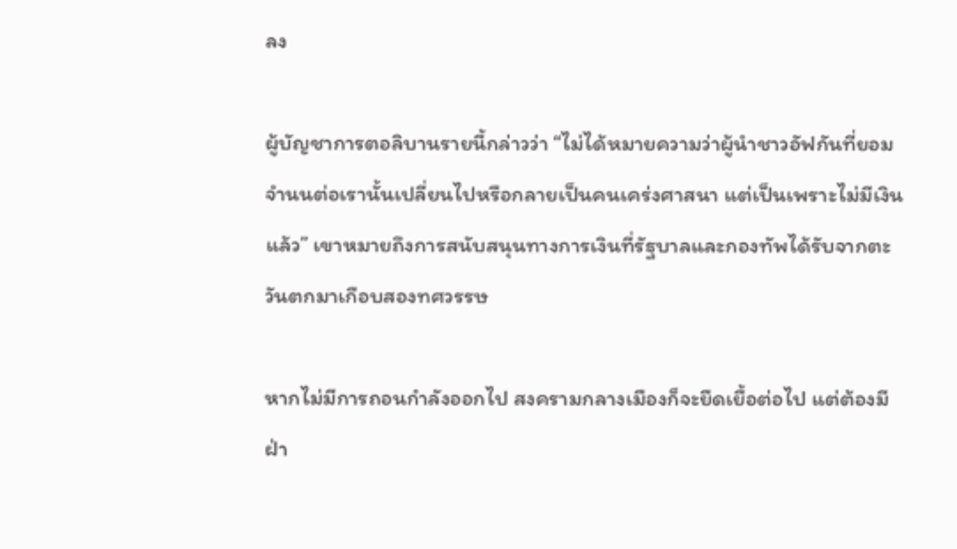ลง

ผู้บัญชาการตอลิบานรายนี้กล่าวว่า “ไม่ได้หมายความว่าผู้นำชาวอัฟกันที่ยอมจำนนต่อเรานั้นเปลี่ยนไปหรือกลายเป็นคนเคร่งศาสนา แต่เป็นเพราะไม่มีเงินแล้ว” เขาหมายถึงการสนับสนุนทางการเงินที่รัฐบาลและกองทัพได้รับจากตะวันตกมาเกือบสองทศวรรษ

หากไม่มีการถอนกำลังออกไป สงครามกลางเมืองก็จะยืดเยื้อต่อไป แต่ต้องมีฝ่า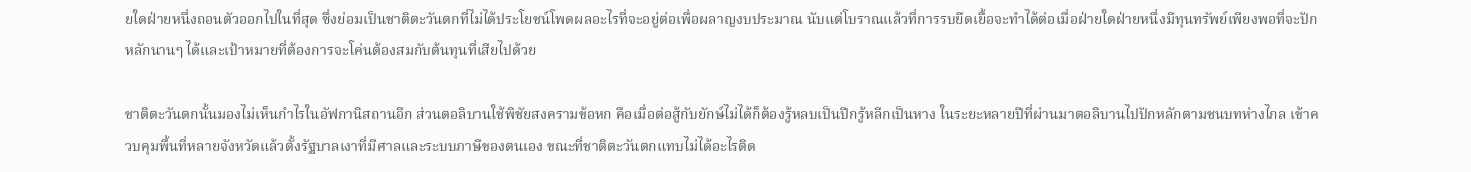ยใดฝ่ายหนึ่งถอนตัวออกไปในที่สุด ซึ่งย่อมเป็นชาติตะวันตกที่ไม่ได้ประโยชน์โพดผลอะไรที่จะอยู่ต่อเพื่อผลาญงบประมาณ นับแต่โบราณแล้วที่การรบยืดเยื้อจะทำได้ต่อเมื่อฝ่ายใดฝ่ายหนึ่งมีทุนทรัพย์เพียงพอที่จะปักหลักนานๆ ได้และเป้าหมายที่ต้องการจะโค่นต้องสมกับต้นทุนที่เสียไปด้วย

ชาติตะวันตกนั้นมองไม่เห็นกำไรในอัฟกานิสถานอีก ส่วนตอลิบานใช้พิชัยสงครามข้อหก คือเมื่อต่อสู้กับยักษ์ไม่ได้ก็ต้องรู้หลบเป็นปีกรู้หลีกเป็นหาง ในระยะหลายปีที่ผ่านมาตอลิบานไปปักหลักตามชนบทห่างไกล เข้าควบคุมพื้นที่หลายจังหวัดแล้วตั้งรัฐบาลเงาที่มีศาลและระบบภาษีของตนเอง ขณะที่ชาติตะวันตกแทบไม่ได้อะไรติด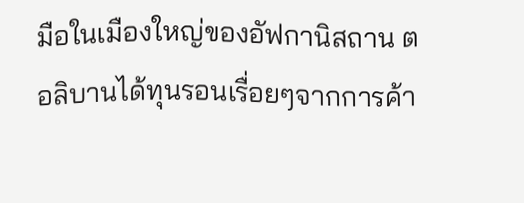มือในเมืองใหญ่ของอัฟกานิสถาน ตอลิบานได้ทุนรอนเรื่อยๆจากการค้า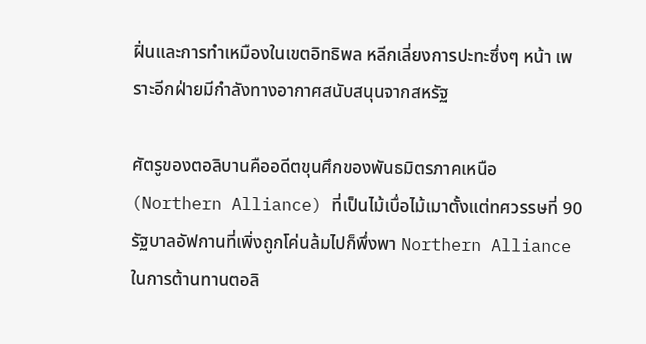ฝิ่นและการทำเหมืองในเขตอิทธิพล หลีกเลี่ยงการปะทะซึ่งๆ หน้า เพราะอีกฝ่ายมีกำลังทางอากาศสนับสนุนจากสหรัฐ

ศัตรูของตอลิบานคืออดีตขุนศึกของพันธมิตรภาคเหนือ (Northern Alliance) ที่เป็นไม้เบื่อไม้เมาตั้งแต่ทศวรรษที่ 90 รัฐบาลอัฟกานที่เพิ่งถูกโค่นล้มไปก็พึ่งพา Northern Alliance ในการต้านทานตอลิ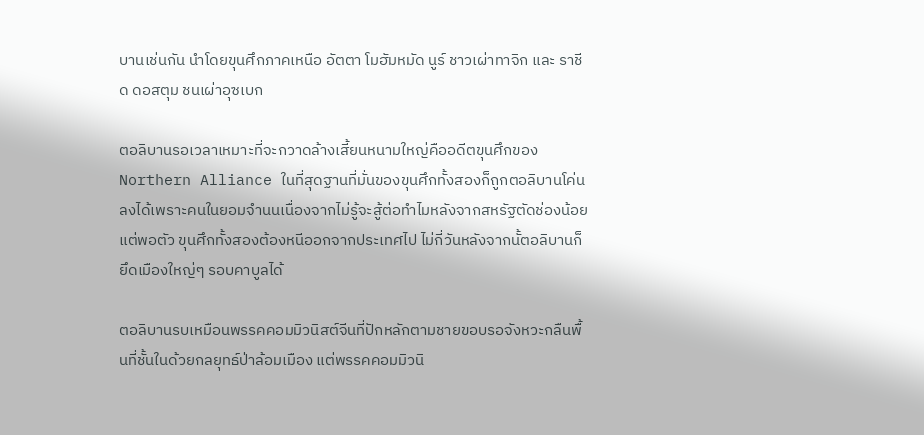บานเช่นกัน นำโดยขุนศึกภาคเหนือ อัตตา โมฮัมหมัด นูร์ ชาวเผ่าทาจิก และ ราชีด ดอสตุม ชนเผ่าอุซเบก

ตอลิบานรอเวลาเหมาะที่จะกวาดล้างเสี้ยนหนามใหญ่คืออดีตขุนศึกของ Northern Alliance ในที่สุดฐานที่มั่นของขุนศึกทั้งสองก็ถูกตอลิบานโค่นลงได้เพราะคนในยอมจำนนเนื่องจากไม่รู้จะสู้ต่อทำไมหลังจากสหรัฐตัดช่องน้อยแต่พอตัว ขุนศึกทั้งสองต้องหนีออกจากประเทศไป ไม่กี่วันหลังจากนั้ตอลิบานก็ยึดเมืองใหญ่ๆ รอบคาบูลได้

ตอลิบานรบเหมือนพรรคคอมมิวนิสต์จีนที่ปักหลักตามชายขอบรอจังหวะกลืนพื้นที่ชั้นในด้วยกลยุทธ์ป่าล้อมเมือง แต่พรรคคอมมิวนิ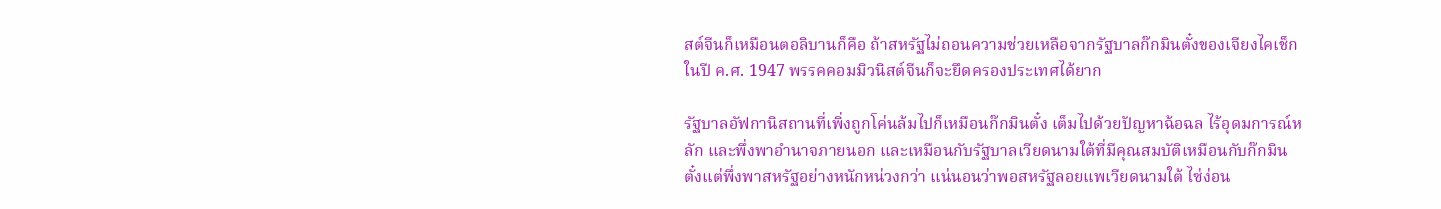สต์จีนก็เหมือนตอลิบานก็คือ ถ้าสหรัฐไม่ถอนความช่วยเหลือจากรัฐบาลก๊กมินตั๋งของเจียงไคเช็กในปี ค.ศ. 1947 พรรคคอมมิวนิสต์จีนก็จะยึดครองประเทศได้ยาก

รัฐบาลอัฟกานิสถานที่เพิ่งถูกโค่นล้มไปก็เหมือนก๊กมินตั๋ง เต็มไปด้วยปัญหาฉ้อฉล ไร้อุดมการณ์หลัก และพึ่งพาอำนาจภายนอก และเหมือนกับรัฐบาลเวียดนามใต้ที่มีคุณสมบัติเหมือนกับก๊กมินตั๋งแต่พึ่งพาสหรัฐอย่างหนักหน่วงกว่า แน่นอนว่าพอสหรัฐลอยแพเวียดนามใต้ ไซ่ง่อน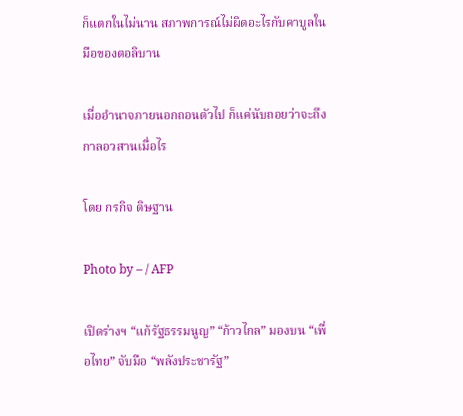ก็แตกในไม่นาน สภาพการณ์ไม่ผิดอะไรกับคาบูลในมือของตอลิบาน

เมื่ออำนาจภายนอกถอนตัวไป ก็แค่นับถอยว่าจะถึงกาลอวสานเมื่อไร

โดย กรกิจ ดิษฐาน

Photo by – / AFP

เปิดร่างฯ “แก้รัฐธรรมนูญ” “ก้าวไกล” มองบน “เพื่อไทย” จับมือ “พลังประชารัฐ”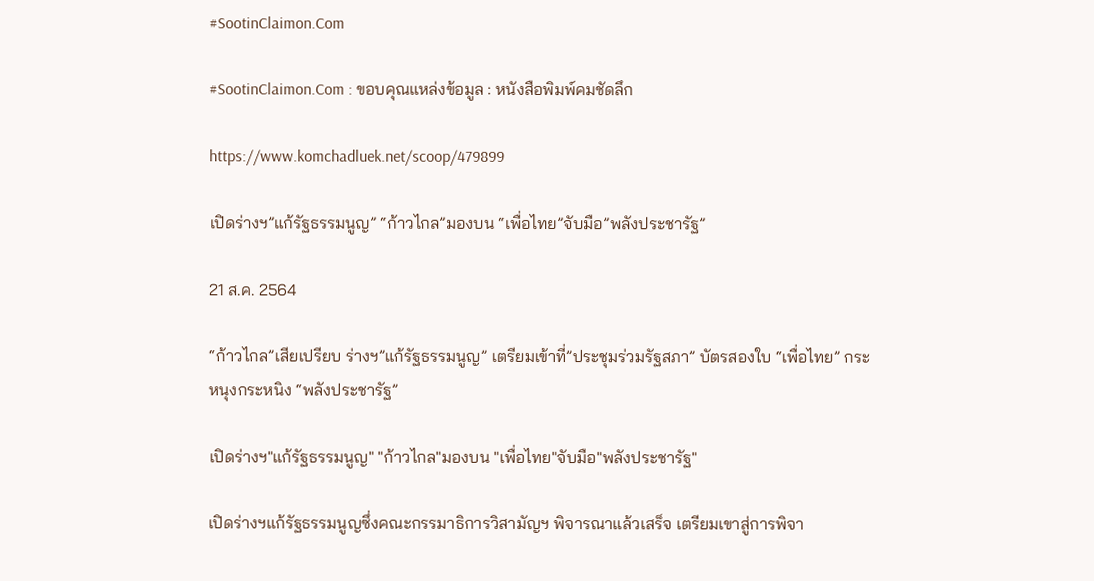#SootinClaimon.Com

#SootinClaimon.Com : ขอบคุณแหล่งข้อมูล : หนังสือพิมพ์คมชัดลึก

https://www.komchadluek.net/scoop/479899

เปิดร่างฯ”แก้รัฐธรรมนูญ” “ก้าวไกล”มองบน “เพื่อไทย”จับมือ”พลังประชารัฐ”

21 ส.ค. 2564

“ก้าวไกล”เสียเปรียบ ร่างฯ”แก้รัฐธรรมนูญ” เตรียมเข้าที่”ประชุมร่วมรัฐสภา” บัตรสองใบ “เพื่อไทย” กระหนุงกระหนิง “พลังประชารัฐ”

เปิดร่างฯ"แก้รัฐธรรมนูญ" "ก้าวไกล"มองบน "เพื่อไทย"จับมือ"พลังประชารัฐ"

เปิดร่างฯแก้รัฐธรรมนูญซึ่งคณะกรรมาธิการวิสามัญฯ พิจารณาแล้วเสร็จ เตรียมเขาสู่การพิจา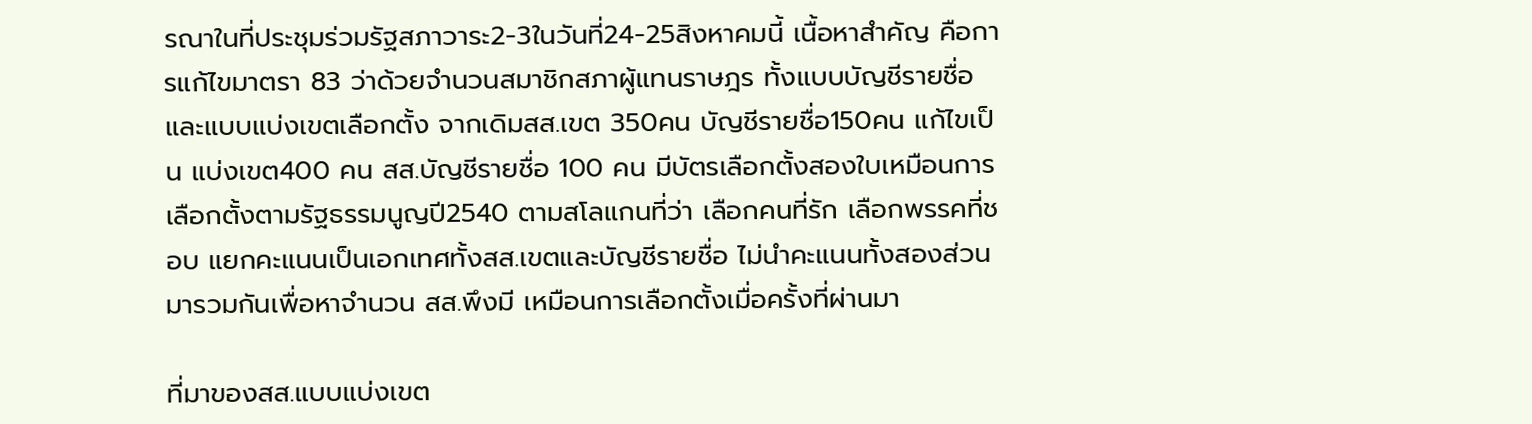รณาในที่ประชุมร่วมรัฐสภาวาระ2-3ในวันที่24-25สิงหาคมนี้ เนื้อหาสำคัญ คือการแก้ไขมาตรา 83 ว่าด้วยจำนวนสมาชิกสภาผู้แทนราษฎร ทั้งแบบบัญชีรายชื่อ และแบบแบ่งเขตเลือกตั้ง จากเดิมสส.เขต 350คน บัญชีรายชื่อ150คน แก้ไขเป็น แบ่งเขต400 คน สส.บัญชีรายชื่อ 100 คน มีบัตรเลือกตั้งสองใบเหมือนการเลือกตั้งตามรัฐธรรมนูญปี2540 ตามสโลแกนที่ว่า เลือกคนที่รัก เลือกพรรคที่ชอบ แยกคะแนนเป็นเอกเทศทั้งสส.เขตและบัญชีรายชื่อ ไม่นำคะแนนทั้งสองส่วนมารวมกันเพื่อหาจำนวน สส.พึงมี เหมือนการเลือกตั้งเมื่อครั้งที่ผ่านมา

ที่มาของสส.แบบแบ่งเขต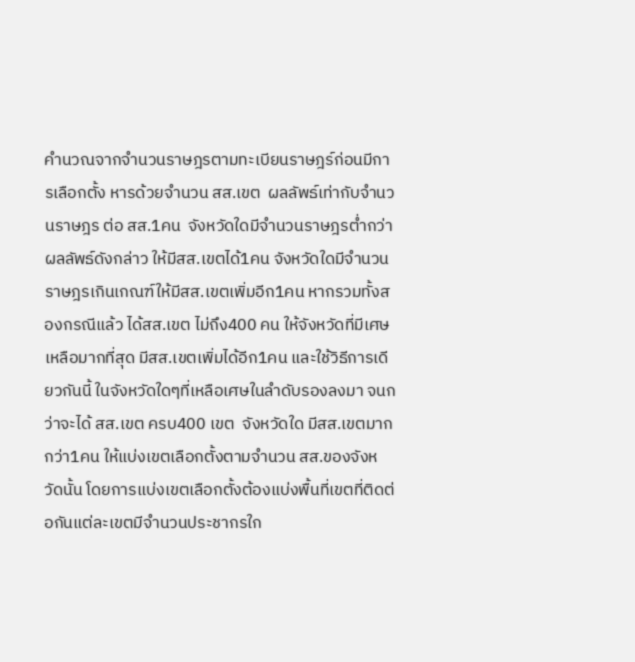คำนวณจากจำนวนราษฎรตามทะเบียนราษฎร์ก่อนมีการเลือกตั้ง หารด้วยจำนวน สส.เขต  ผลลัพธ์เท่ากับจำนวนราษฎร ต่อ สส.1คน  จังหวัดใดมีจำนวนราษฎรต่ำกว่าผลลัพธ์ดังกล่าว ให้มีสส.เขตได้1คน จังหวัดใดมีจำนวนราษฎรเกินเกณฑ์ให้มีสส.เขตเพิ่มอีก1คน หากรวมทั้งสองกรณีแล้ว ได้สส.เขต ไม่ถึง400 คน ให้จังหวัดที่มีเศษเหลือมากที่สุด มีสส.เขตเพิ่มได้อีก1คน และใช้วิธีการเดียวกันนี้ ในจังหวัดใดๆที่เหลือเศษในลำดับรองลงมา จนกว่าจะได้ สส.เขต ครบ400 เขต  จังหวัดใด มีสส.เขตมากกว่า1คน ให้แบ่งเขตเลือกตั้งตามจำนวน สส.ของจังหวัดนั้น โดยการแบ่งเขตเลือกตั้งต้องแบ่งพื้นที่เขตที่ติดต่อกันแต่ละเขตมีจำนวนประชากรใก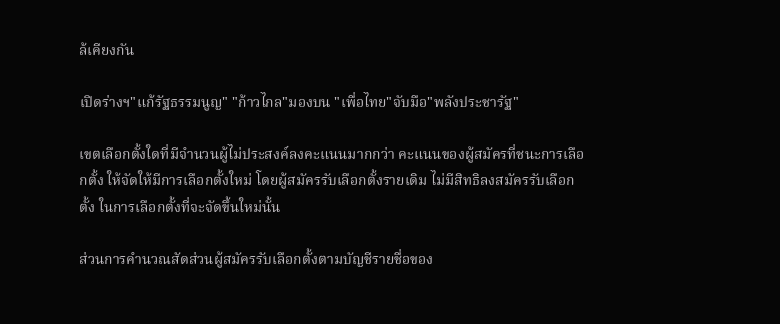ล้เคียงกัน

เปิดร่างฯ"แก้รัฐธรรมนูญ" "ก้าวไกล"มองบน "เพื่อไทย"จับมือ"พลังประชารัฐ"

เขตเลือกตั้งใดที่มีจำนวนผู้ไม่ประสงค์ลงคะแนนมากกว่า คะแนนของผู้สมัครที่ชนะการเลือกตั้ง ให้จัดให้มีการเลือกตั้งใหม่ โดยผู้สมัครรับเลือกตั้งรายเดิม ไม่มีสิทธิลงสมัครรับเลือกตั้ง ในการเลือกตั้งที่จะจัดขึ้นใหม่นั้น

ส่วนการคำนวณสัดส่วนผู้สมัครรับเลือกตั้งตามบัญชีรายชื่อของ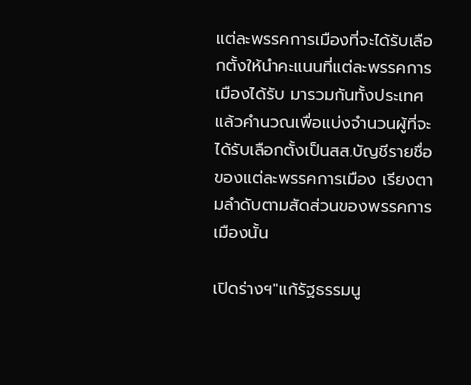แต่ละพรรคการเมืองที่จะได้รับเลือกตั้งให้นำคะแนนที่แต่ละพรรคการเมืองได้รับ มารวมกันทั้งประเทศแล้วคำนวณเพื่อแบ่งจำนวนผู้ที่จะได้รับเลือกตั้งเป็นสส.บัญชีรายชื่อของแต่ละพรรคการเมือง เรียงตามลำดับตามสัดส่วนของพรรคการเมืองนั้น

เปิดร่างฯ"แก้รัฐธรรมนู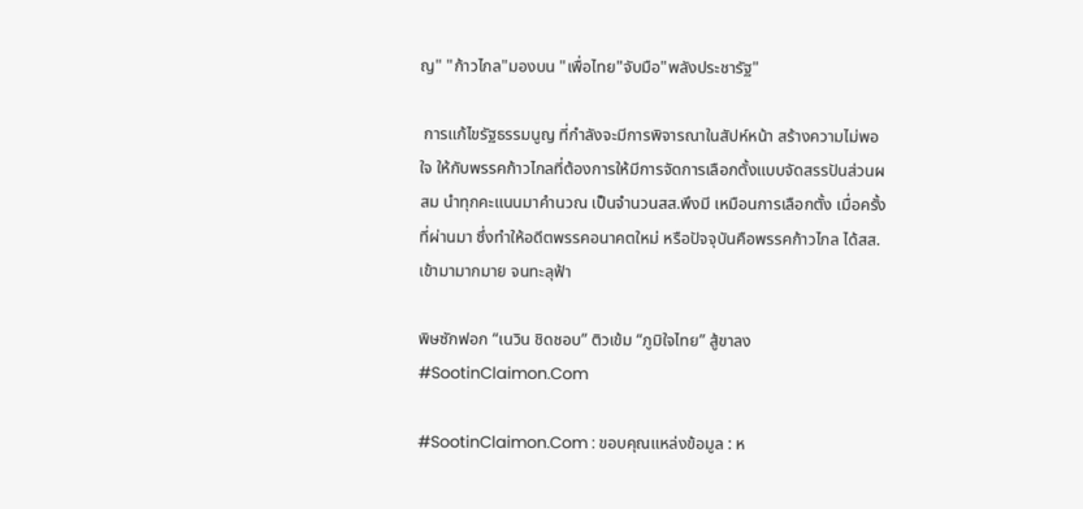ญ" "ก้าวไกล"มองบน "เพื่อไทย"จับมือ"พลังประชารัฐ"

 การแก้ไขรัฐธรรมนูญ ที่กำลังจะมีการพิจารณาในสัปห์หน้า สร้างความไม่พอใจ ให้กับพรรคก้าวไกลที่ต้องการให้มีการจัดการเลือกตั้งแบบจัดสรรปันส่วนผสม นำทุกคะแนนมาคำนวณ เป็นจำนวนสส.พึงมี เหมือนการเลือกตั้ง เมื่อครั้งที่ผ่านมา ซึ่งทำให้อดีตพรรคอนาคตใหม่ หรือปัจจุบันคือพรรคก้าวไกล ได้สส.เข้ามามากมาย จนทะลุฟ้า

พิษซักฟอก “เนวิน ชิดชอบ” ติวเข้ม “ภูมิใจไทย” สู้ขาลง #SootinClaimon.Com

#SootinClaimon.Com : ขอบคุณแหล่งข้อมูล : ห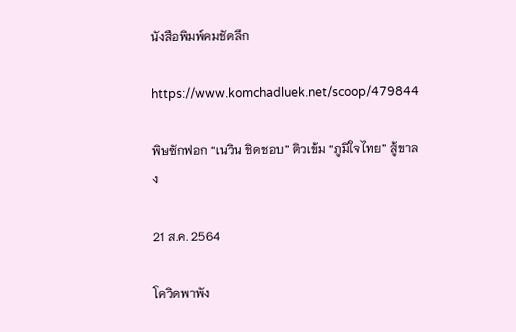นังสือพิมพ์คมชัดลึก

https://www.komchadluek.net/scoop/479844

พิษซักฟอก “เนวิน ชิดชอบ” ติวเข้ม “ภูมิใจไทย” สู้ขาลง

21 ส.ค. 2564

โควิดพาพัง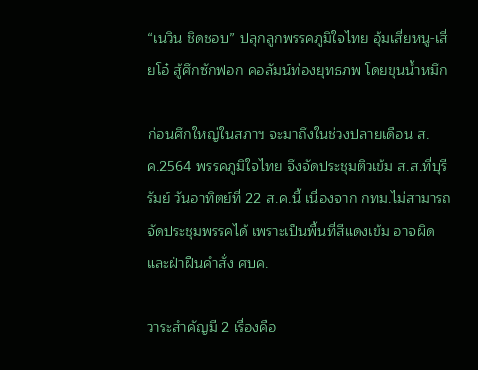“เนวิน ชิดชอบ” ปลุกลูกพรรคภูมิใจไทย อุ้มเสี่ยหนู-เสี่ยโอ๋ สู้ศึกซักฟอก คอลัมน์ท่องยุทธภพ โดยขุนน้ำหมึก

ก่อนศึกใหญ่ในสภาฯ จะมาถึงในช่วงปลายเดือน ส.ค.2564 พรรคภูมิใจไทย จึงจัดประชุมติวเข้ม ส.ส.ที่บุรีรัมย์ วันอาทิตย์ที่ 22 ส.ค.นี้ เนื่องจาก กทม.ไม่สามารถจัดประชุมพรรคได้ เพราะเป็นพื้นที่สีแดงเข้ม อาจผิดและฝ่าฝืนคำสั่ง ศบค.

วาระสำคัญมี 2 เรื่องคือ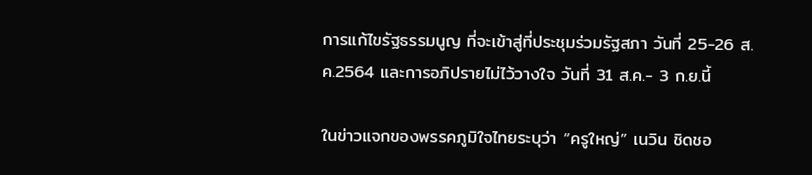การแก้ไขรัฐธรรมนูญ ที่จะเข้าสู่ที่ประชุมร่วมรัฐสภา วันที่ 25-26 ส.ค.2564 และการอภิปรายไม่ไว้วางใจ วันที่ 31 ส.ค.- 3 ก.ย.นี้

ในข่าวแจกของพรรคภูมิใจไทยระบุว่า “ครูใหญ่” เนวิน ชิดชอ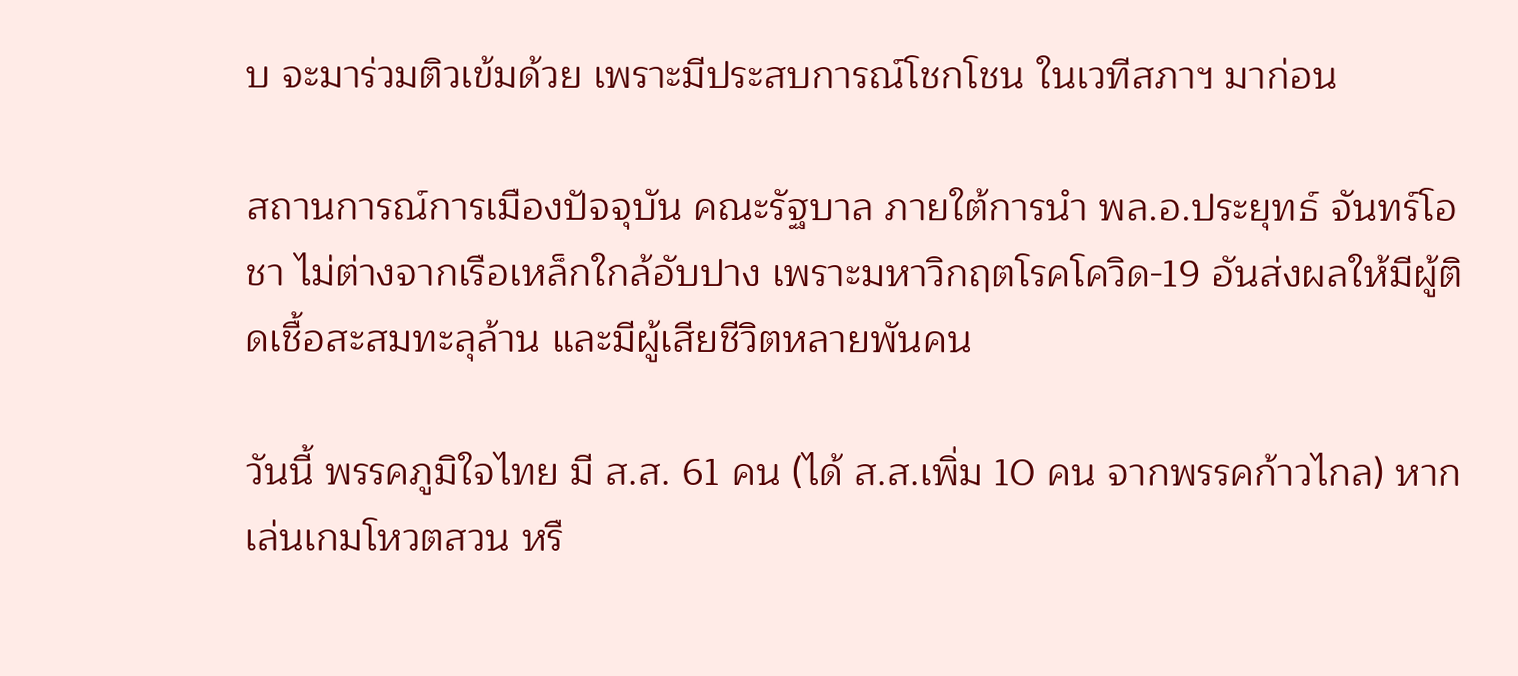บ จะมาร่วมติวเข้มด้วย เพราะมีประสบการณ์โชกโชน ในเวทีสภาฯ มาก่อน

สถานการณ์การเมืองปัจจุบัน คณะรัฐบาล ภายใต้การนำ พล.อ.ประยุทธ์ จันทร์โอชา ไม่ต่างจากเรือเหล็กใกล้อับปาง เพราะมหาวิกฤตโรคโควิด-19 อันส่งผลให้มีผู้ติดเชื้อสะสมทะลุล้าน และมีผู้เสียชีวิตหลายพันคน

วันนี้ พรรคภูมิใจไทย มี ส.ส. 61 คน (ได้ ส.ส.เพิ่ม 10 คน จากพรรคก้าวไกล) หากเล่นเกมโหวตสวน หรื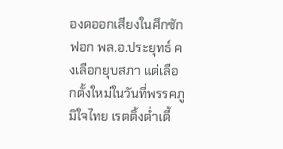องดออกเสียงในศึกซักฟอก พล.อ.ประยุทธ์ คงเลือกยุบสภา แต่เลือกตั้งใหม่ในวันที่พรรคภูมิใจไทย เรตติ้งต่ำเตี้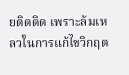ยติดดิด เพราะล้มเหลวในการแก้ไขวิกฤต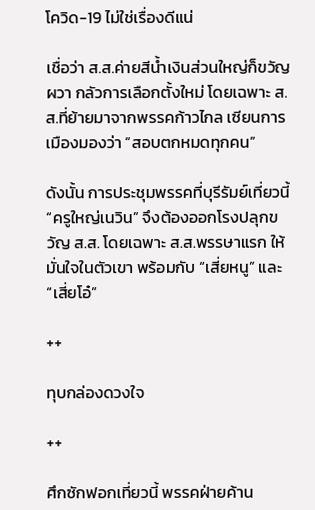โควิด-19 ไม่ใช่เรื่องดีแน่

เชื่อว่า ส.ส.ค่ายสีน้ำเงินส่วนใหญ่ก็ขวัญผวา กลัวการเลือกตั้งใหม่ โดยเฉพาะ ส.ส.ที่ย้ายมาจากพรรคก้าวไกล เซียนการเมืองมองว่า “สอบตกหมดทุกคน”

ดังนั้น การประชุมพรรคที่บุรีรัมย์เที่ยวนี้ “ครูใหญ่เนวิน” จึงต้องออกโรงปลุกขวัญ ส.ส. โดยเฉพาะ ส.ส.พรรษาแรก ให้มั่นใจในตัวเขา พร้อมกับ “เสี่ยหนู” และ “เสี่ยโอ๋”

++

ทุบกล่องดวงใจ

++

ศึกซักฟอกเที่ยวนี้ พรรคฝ่ายค้าน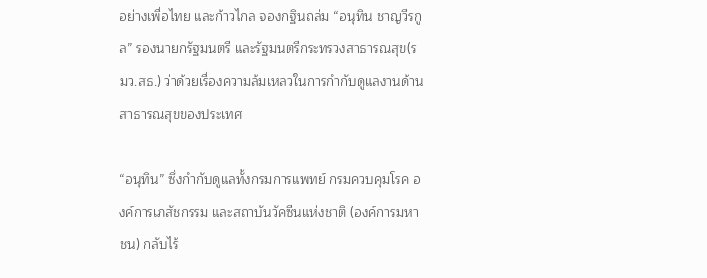อย่างเพื่อไทย และก้าวไกล จองกฐินถล่ม “อนุทิน ชาญวีรกูล” รองนายกรัฐมนตรี และรัฐมนตรีกระทรวงสาธารณสุข(รมว.สธ.) ว่าด้วยเรื่องความล้มเหลวในการกำกับดูแลงานด้านสาธารณสุขของประเทศ

“อนุทิน” ซึ่งกำกับดูแลทั้งกรมการแพทย์ กรมควบคุมโรค องค์การเภสัชกรรม และสถาบันวัคซีนแห่งชาติ (องค์การมหาชน) กลับไร้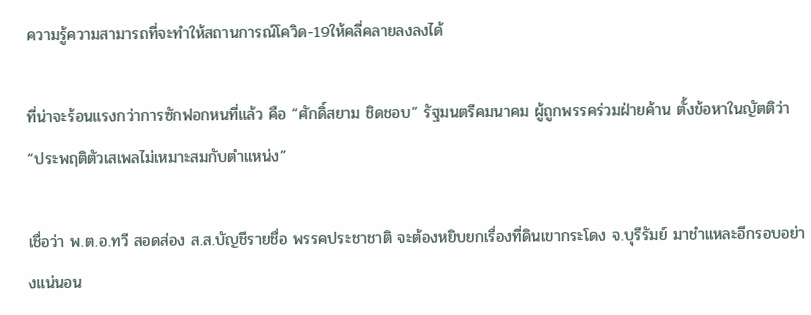ความรู้ความสามารถที่จะทำให้สถานการณ์โควิด-19ให้คลี่คลายลงลงได้

ที่น่าจะร้อนแรงกว่าการซักฟอกหนที่แล้ว คือ “ศักดิ์สยาม ชิดชอบ” รัฐมนตรีคมนาคม ผู้ถูกพรรคร่วมฝ่ายค้าน ตั้งข้อหาในญัตติว่า “ประพฤติตัวเสเพลไม่เหมาะสมกับตำแหน่ง”

เชื่อว่า พ.ต.อ.ทวี สอดส่อง ส.ส.บัญชีรายชื่อ พรรคประชาชาติ จะต้องหยิบยกเรื่องที่ดินเขากระโดง จ.บุรีรัมย์ มาชำแหละอีกรอบอย่างแน่นอน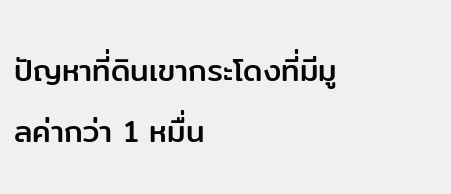ปัญหาที่ดินเขากระโดงที่มีมูลค่ากว่า 1 หมื่น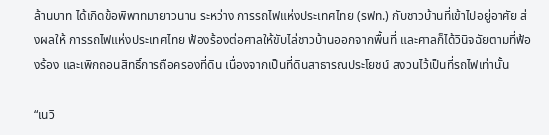ล้านบาท ได้เกิดข้อพิพาทมายาวนาน ระหว่าง การรถไฟแห่งประเทศไทย (รฟท.) กับชาวบ้านที่เข้าไปอยู่อาศัย ส่งผลให้ การรถไฟแห่งประเทศไทย ฟ้องร้องต่อศาลให้ขับไล่ชาวบ้านออกจากพื้นที่ และศาลก็ได้วินิจฉัยตามที่ฟ้องร้อง และเพิกถอนสิทธิ์การถือครองที่ดิน เนื่องจากเป็นที่ดินสาธารณประโยชน์ สงวนไว้เป็นที่รถไฟเท่านั้น

“เนวิ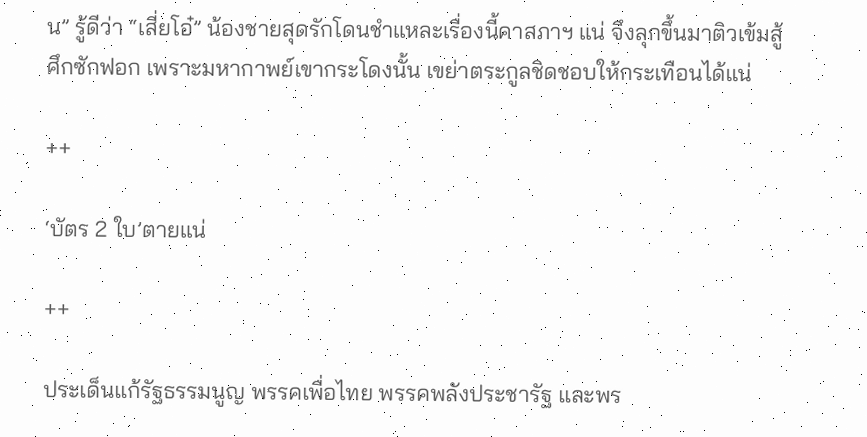น” รู้ดีว่า “เสี่ยโอ๋” น้องชายสุดรักโดนชำแหละเรื่องนี้คาสภาฯ แน่ จึงลุกขึ้นมาติวเข้มสู้ศึกซักฟอก เพราะมหากาพย์เขากระโดงนั้น เขย่าตระกูลชิดชอบให้กระเทือนได้แน่

++

‘บัตร 2 ใบ’ตายแน่

++

ประเด็นแก้รัฐธรรมนูญ พรรคเพื่อไทย พรรคพลังประชารัฐ และพร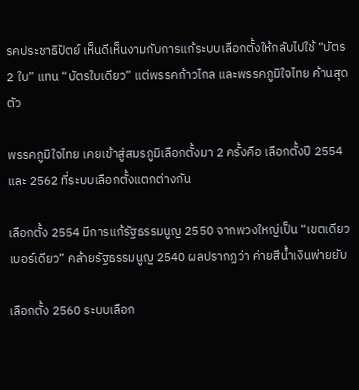รคประชาธิปัตย์ เห็นดีเห็นงามกับการแก้ระบบเลือกตั้งให้กลับไปใช้ “บัตร 2 ใบ” แทน “บัตรใบเดียว” แต่พรรคก้าวไกล และพรรคภูมิใจไทย ค้านสุดตัว

พรรคภูมิใจไทย เคยเข้าสู่สมรภูมิเลือกตั้งมา 2 ครั้งคือ เลือกตั้งปี 2554 และ 2562 ที่ระบบเลือกตั้งแตกต่างกัน

เลือกตั้ง 2554 มีการแก้รัฐธรรมนูญ 2550 จากพวงใหญ่เป็น “เขตเดียว เบอร์เดียว” คล้ายรัฐธรรมนูญ 2540 ผลปรากฏว่า ค่ายสีน้ำเงินพ่ายยับ

เลือกตั้ง 2560 ระบบเลือก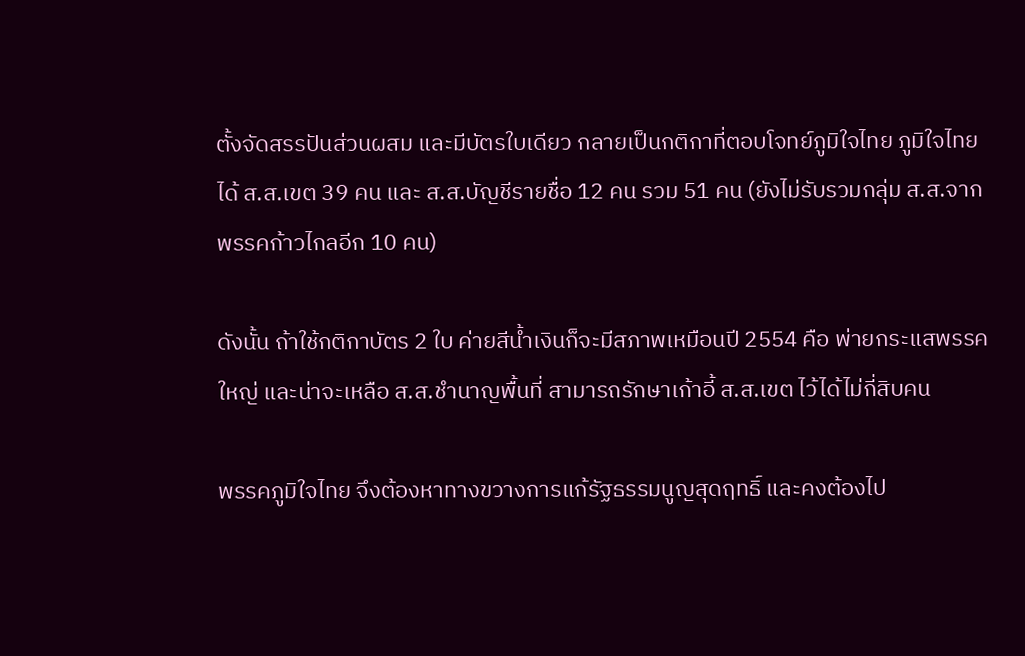ตั้งจัดสรรปันส่วนผสม และมีบัตรใบเดียว กลายเป็นกติกาที่ตอบโจทย์ภูมิใจไทย ภูมิใจไทย ได้ ส.ส.เขต 39 คน และ ส.ส.บัญชีรายชื่อ 12 คน รวม 51 คน (ยังไม่รับรวมกลุ่ม ส.ส.จากพรรคก้าวไกลอีก 10 คน)

ดังนั้น ถ้าใช้กติกาบัตร 2 ใบ ค่ายสีน้ำเงินก็จะมีสภาพเหมือนปี 2554 คือ พ่ายกระแสพรรคใหญ่ และน่าจะเหลือ ส.ส.ชำนาญพื้นที่ สามารถรักษาเก้าอี้ ส.ส.เขต ไว้ได้ไม่กี่สิบคน

พรรคภูมิใจไทย จึงต้องหาทางขวางการแก้รัฐธรรมนูญสุดฤทธิ์ และคงต้องไป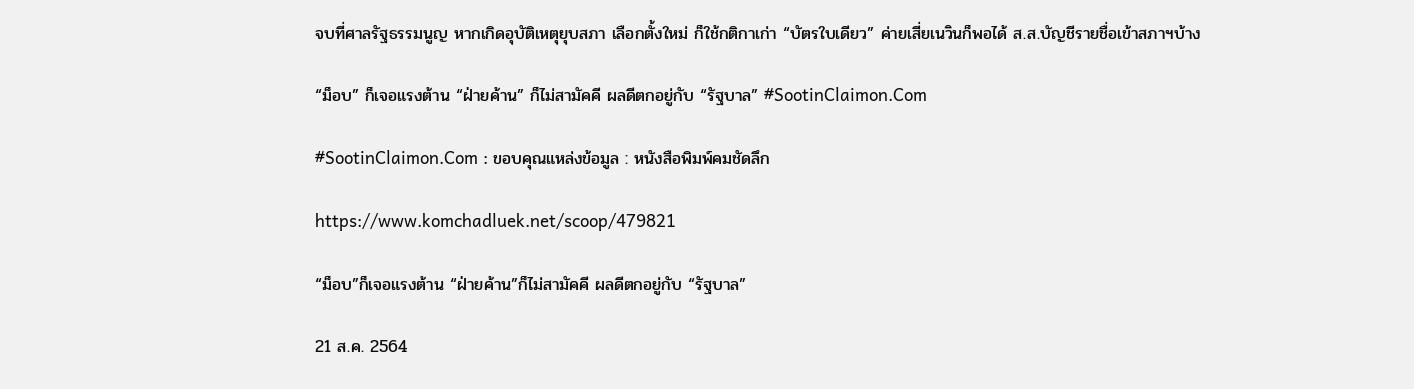จบที่ศาลรัฐธรรมนูญ หากเกิดอุบัติเหตุยุบสภา เลือกตั้งใหม่ ก็ใช้กติกาเก่า “บัตรใบเดียว” ค่ายเสี่ยเนวินก็พอได้ ส.ส.บัญชีรายชื่อเข้าสภาฯบ้าง

“ม็อบ” ก็เจอแรงต้าน “ฝ่ายค้าน” ก็ไม่สามัคคี ผลดีตกอยู่กับ “รัฐบาล” #SootinClaimon.Com

#SootinClaimon.Com : ขอบคุณแหล่งข้อมูล : หนังสือพิมพ์คมชัดลึก

https://www.komchadluek.net/scoop/479821

“ม็อบ”ก็เจอแรงต้าน “ฝ่ายค้าน”ก็ไม่สามัคคี ผลดีตกอยู่กับ “รัฐบาล”

21 ส.ค. 2564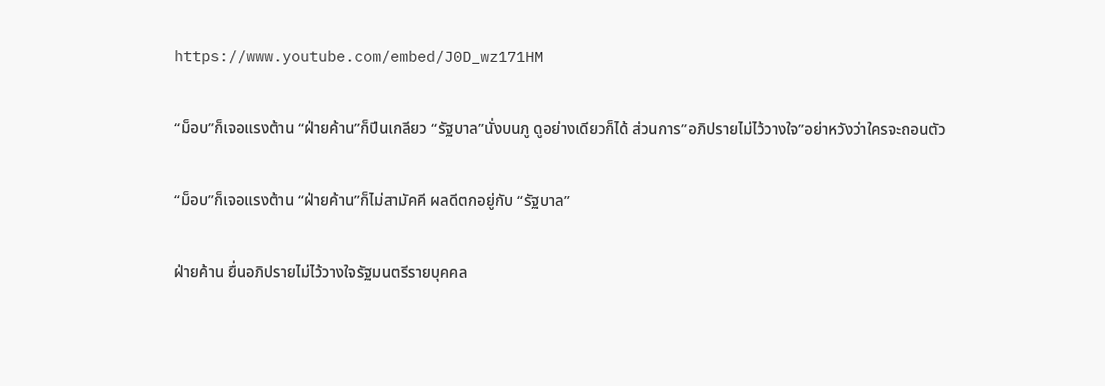https://www.youtube.com/embed/J0D_wz171HM

“ม็อบ”ก็เจอแรงต้าน “ฝ่ายค้าน”ก็ปีนเกลียว “รัฐบาล”นั่งบนภู ดูอย่างเดียวก็ได้ ส่วนการ”อภิปรายไม่ไว้วางใจ”อย่าหวังว่าใครจะถอนตัว

“ม็อบ”ก็เจอแรงต้าน “ฝ่ายค้าน”ก็ไม่สามัคคี ผลดีตกอยู่กับ “รัฐบาล”

ฝ่ายค้าน ยื่นอภิปรายไม่ไว้วางใจรัฐมนตรีรายบุคคล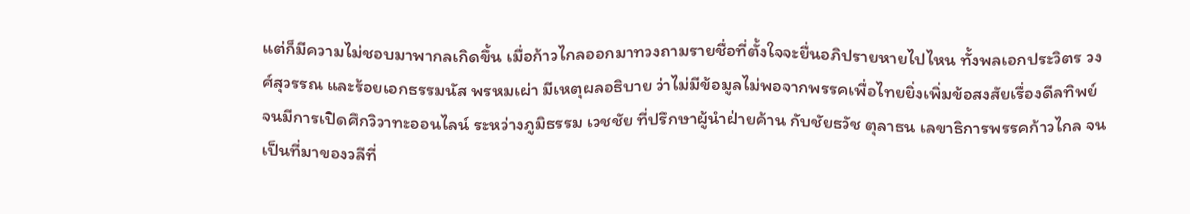แต่ก็มีความไม่ชอบมาพากลเกิดขึ้น เมื่อก้าวไกลออกมาทวงถามรายชื่อที่ตั้งใจจะยื่นอภิปรายหายไปไหน ทั้งพลเอกประวิตร วงศ์สุวรรณ และร้อยเอกธรรมนัส พรหมเผ่า มีเหตุผลอธิบาย ว่าไม่มีข้อมูลไม่พอจากพรรคเพื่อไทยยิ่งเพิ่มข้อสงสัยเรื่องดีลทิพย์ จนมีการเปิดศึกวิวาทะออนไลน์ ระหว่างภูมิธรรม เวชชัย ที่ปรึกษาผู้นำฝ่ายค้าน กับชัยธวัช ตุลาธน เลขาธิการพรรคก้าวไกล จนเป็นที่มาของวลีที่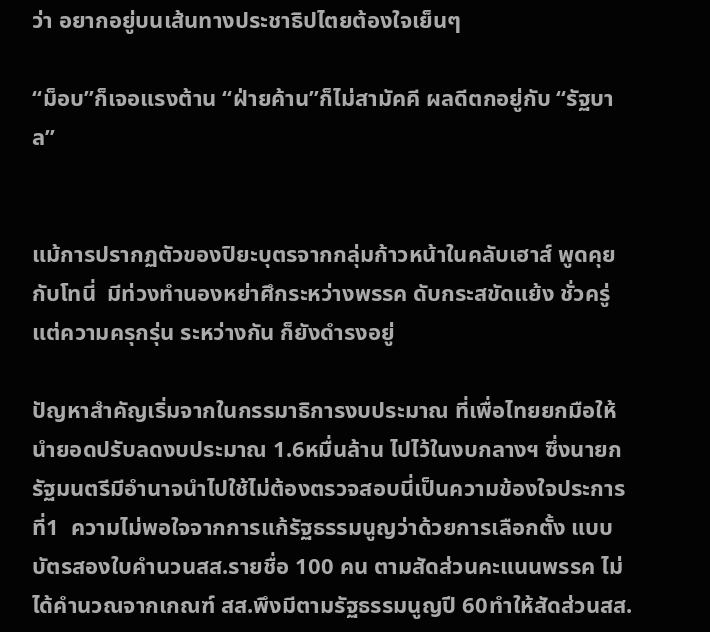ว่า อยากอยู่บนเส้นทางประชาธิปไตยต้องใจเย็นๆ

“ม็อบ”ก็เจอแรงต้าน “ฝ่ายค้าน”ก็ไม่สามัคคี ผลดีตกอยู่กับ “รัฐบาล”


แม้การปรากฏตัวของปิยะบุตรจากกลุ่มก้าวหน้าในคลับเฮาส์ พูดคุยกับโทนี่  มีท่วงทำนองหย่าศึกระหว่างพรรค ดับกระสขัดแย้ง ชั่วครู่ แต่ความครุกรุ่น ระหว่างกัน ก็ยังดำรงอยู่

ปัญหาสำคัญเริ่มจากในกรรมาธิการงบประมาณ ที่เพื่อไทยยกมือให้นำยอดปรับลดงบประมาณ 1.6หมื่นล้าน ไปไว้ในงบกลางฯ ซึ่งนายกรัฐมนตรีมีอำนาจนำไปใช้ไม่ต้องตรวจสอบนี่เป็นความข้องใจประการที่1  ความไม่พอใจจากการแก้รัฐธรรมนูญว่าด้วยการเลือกตั้ง แบบบัตรสองใบคำนวนสส.รายชื่อ 100 คน ตามสัดส่วนคะแนนพรรค ไม่ได้คำนวณจากเกณฑ์ สส.พึงมีตามรัฐธรรมนูญปี 60ทำให้สัดส่วนสส.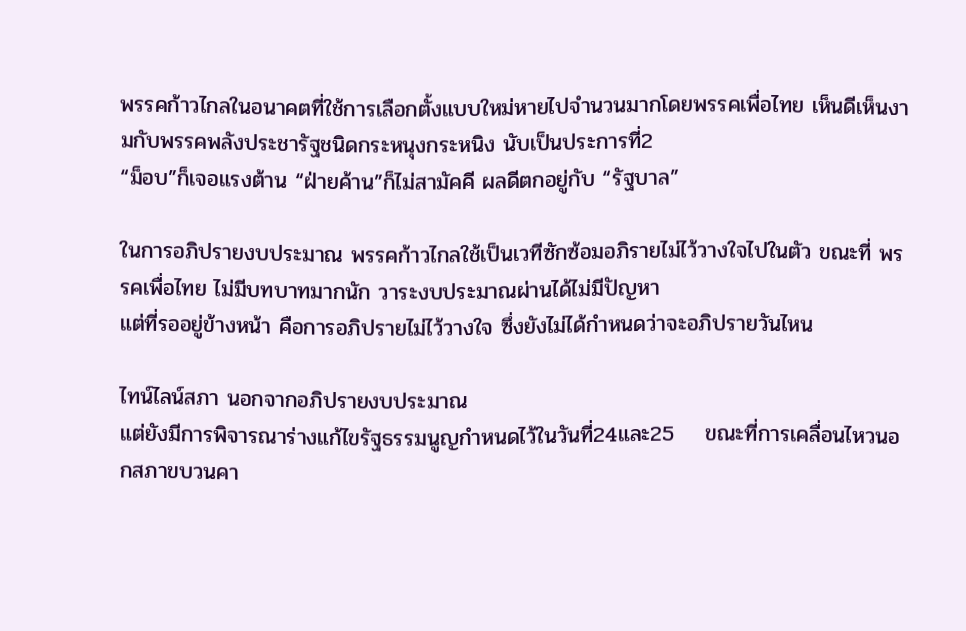พรรคก้าวไกลในอนาคตที่ใช้การเลือกตั้งแบบใหม่หายไปจำนวนมากโดยพรรคเพื่อไทย เห็นดีเห็นงามกับพรรคพลังประชารัฐชนิดกระหนุงกระหนิง นับเป็นประการที่2
“ม็อบ”ก็เจอแรงต้าน “ฝ่ายค้าน”ก็ไม่สามัคคี ผลดีตกอยู่กับ “รัฐบาล”

ในการอภิปรายงบประมาณ พรรคก้าวไกลใช้เป็นเวทีซักซ้อมอภิรายไม่ไว้วางใจไปในตัว ขณะที่ พรรคเพื่อไทย ไม่มีบทบาทมากนัก วาระงบประมาณผ่านได้ไม่มีปัญหา
แต่ที่รออยู่ข้างหน้า คือการอภิปรายไม่ไว้วางใจ ซึ่งยังไม่ได้กำหนดว่าจะอภิปรายวันไหน

ไทน์ไลน์สภา นอกจากอภิปรายงบประมาณ
แต่ยังมีการพิจารณาร่างแก้ไขรัฐธรรมนูญกำหนดไว้ในวันที่24และ25    ขณะที่การเคลื่อนไหวนอกสภาขบวนคา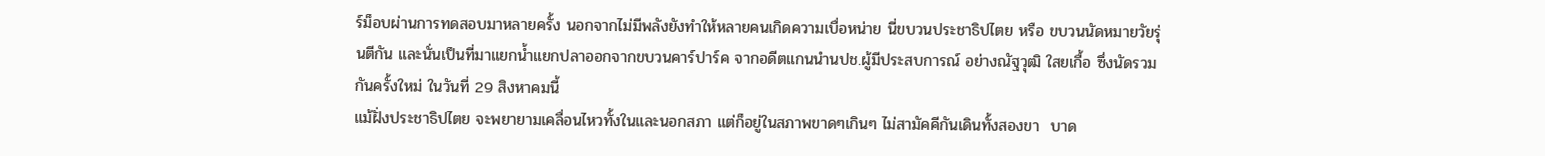ร์ม็อบผ่านการทดสอบมาหลายครั้ง นอกจากไม่มีพลังยังทำให้หลายคนเกิดความเบื่อหน่าย นี่ขบวนประชาธิปไตย หรือ ขบวนนัดหมายวัยรุ่นตีกัน และนั่นเป็นที่มาแยกน้ำแยกปลาออกจากขบวนคาร์ปาร์ค จากอดีตแกนนำนปช.ผู้มีประสบการณ์ อย่างณัฐวุฒิ ใสยเกื้อ ซึ่งนัดรวมกันครั้งใหม่ ในวันที่ 29 สิงหาคมนี้
แม้ฝั่งประชาธิปไตย จะพยายามเคลื่อนไหวทั้งในและนอกสภา แต่ก็อยู่ในสภาพขาดๆเกินๆ ไม่สามัคคีกันเดินทั้งสองขา  บาด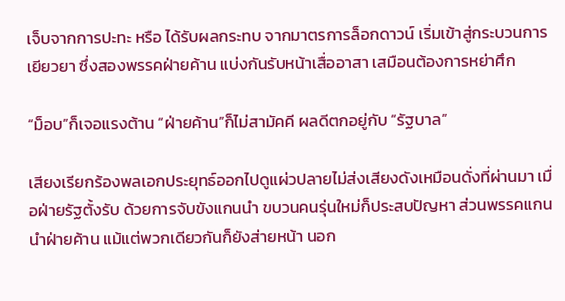เจ็บจากการปะทะ หรือ ได้รับผลกระทบ จากมาตรการล็อกดาวน์ เริ่มเข้าสู่กระบวนการเยียวยา ซึ่งสองพรรคฝ่ายค้าน แบ่งกันรับหน้าเสื่ออาสา เสมือนต้องการหย่าศึก

“ม็อบ”ก็เจอแรงต้าน “ฝ่ายค้าน”ก็ไม่สามัคคี ผลดีตกอยู่กับ “รัฐบาล”

เสียงเรียกร้องพลเอกประยุทธ์ออกไปดูแผ่วปลายไม่ส่งเสียงดังเหมือนดั่งที่ผ่านมา เมื่อฝ่ายรัฐตั้งรับ ด้วยการจับขังแกนนำ ขบวนคนรุ่นใหม่ก็ประสบปัญหา ส่วนพรรคแกนนำฝ่ายค้าน แม้แต่พวกเดียวกันก็ยังส่ายหน้า นอก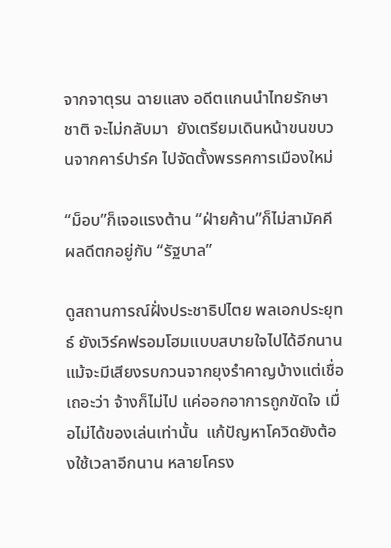จากจาตุรน ฉายแสง อดีตแกนนำไทยรักษาชาติ จะไม่กลับมา  ยังเตรียมเดินหน้าขนขบวนจากคาร์ปาร์ค ไปจัดตั้งพรรคการเมืองใหม่

“ม็อบ”ก็เจอแรงต้าน “ฝ่ายค้าน”ก็ไม่สามัคคี ผลดีตกอยู่กับ “รัฐบาล”

ดูสถานการณ์ฝั่งประชาธิปไตย พลเอกประยุทธ์ ยังเวิร์คฟรอมโฮมแบบสบายใจไปได้อีกนาน แม้จะมีเสียงรบกวนจากยุงรำคาญบ้างแต่เชื่อเถอะว่า จ้างก็ไม่ไป แค่ออกอาการถูกขัดใจ เมื่อไม่ได้ของเล่นเท่านั้น  แก้ปัญหาโควิดยังต้องใช้เวลาอีกนาน หลายโครง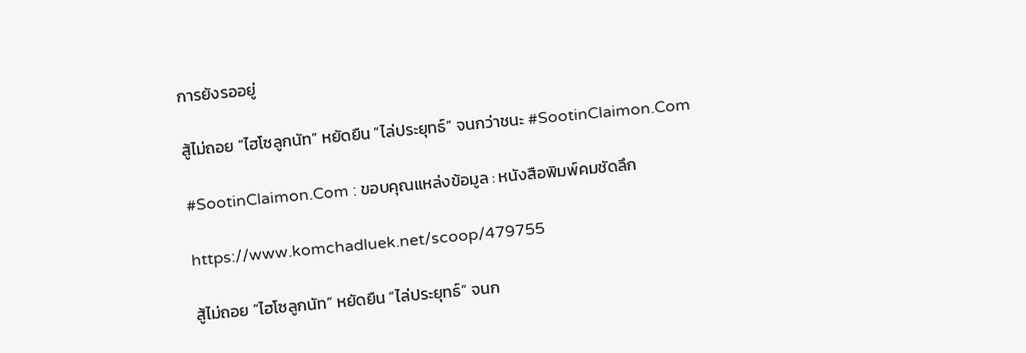การยังรออยู่

สู้ไม่ถอย “ไฮโซลูกนัท” หยัดยืน “ไล่ประยุทธ์” จนกว่าชนะ #SootinClaimon.Com

#SootinClaimon.Com : ขอบคุณแหล่งข้อมูล : หนังสือพิมพ์คมชัดลึก

https://www.komchadluek.net/scoop/479755

สู้ไม่ถอย “ไฮโซลูกนัท” หยัดยืน “ไล่ประยุทธ์” จนก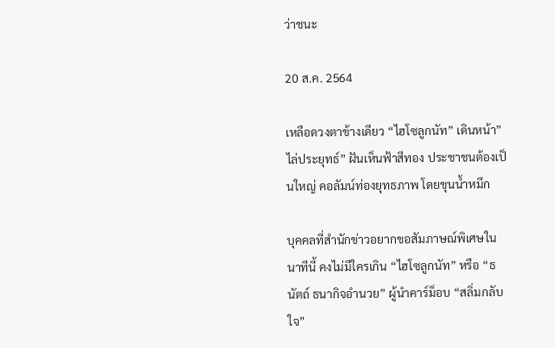ว่าชนะ

20 ส.ค. 2564

เหลือดวงตาข้างเดียว “ไฮโซลูกนัท” เดินหน้า”ไล่ประยุทธ์” ฝันเห็นฟ้าสีทอง ประชาชนต้องเป็นใหญ่ คอลัมน์ท่องยุทธภาพ โดยขุนน้ำหมึก

บุคคลที่สำนักข่าวอยากขอสัมภาษณ์พิเศษในนาทีนี้ คงไม่มีใครเกิน “ไฮโซลูกนัท” หรือ “ธนัตถ์ ธนากิจอำนวย” ผู้นำคาร์ม็อบ “สลิ่มกลับใจ”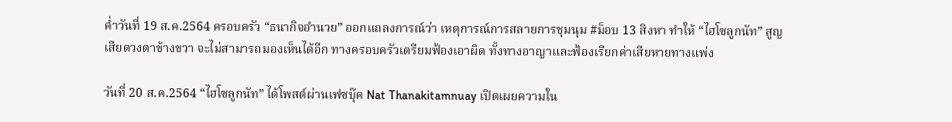ค่ำวันที่ 19 ส.ค.2564 ครอบครัว “ธนากิจอำนวย” ออกแถลงการณ์ว่า เหตุการณ์การสลายการชุมนุม #ม็อบ 13 สิงหา ทำให้ “ไฮโซลูกนัท” สูญเสียดวงตาข้างขวา จะไม่สามารถมองเห็นได้อีก ทางครอบครัวเตรียมฟ้องเอาผิด ทั้งทางอาญาและฟ้องเรียกค่าเสียหายทางแพ่ง

วันที่ 20 ส.ค.2564 “ไฮโซลูกนัท” ได้โพสต์ผ่านเฟซบุ๊ค Nat Thanakitamnuay เปิดเผยความใน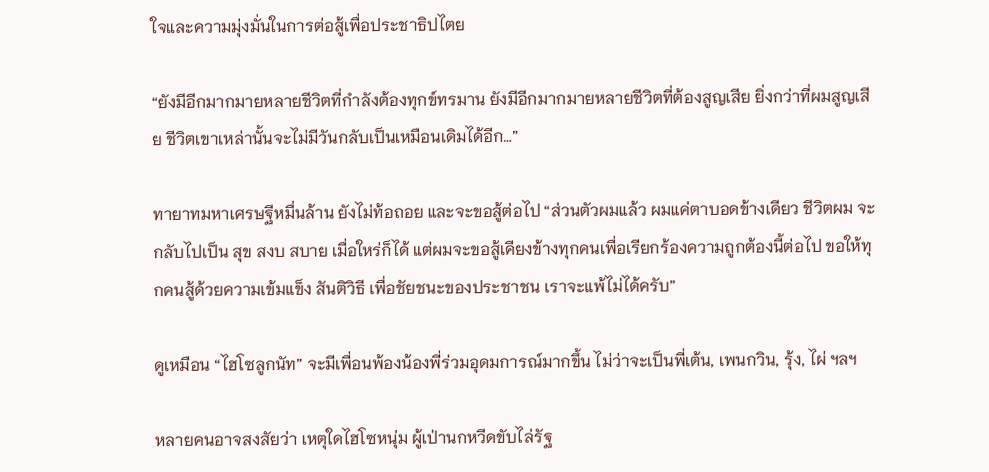ใจและความมุ่งมั่นในการต่อสู้เพื่อประชาธิปไตย

“ยังมีอีกมากมายหลายชีวิตที่กำลังต้องทุกข์ทรมาน ยังมีอีกมากมายหลายชีวิตที่ต้องสูญเสีย ยิ่งกว่าที่ผมสูญเสีย ชีวิตเขาเหล่านั้นจะไม่มีวันกลับเป็นเหมือนเดิมได้อีก…”

ทายาทมหาเศรษฐีหมื่นล้าน ยังไม่ท้อถอย และจะขอสู้ต่อไป “ส่วนตัวผมแล้ว ผมแค่ตาบอดข้างเดียว ชีวิตผม จะกลับไปเป็น สุข สงบ สบาย เมื่อใหร่ก็ได้ แต่ผมจะขอสู้เคียงข้างทุกคนเพื่อเรียกร้องความถูกต้องนี้ต่อไป ขอให้ทุกคนสู้ด้วยความเข้มแข็ง สันติวิธี เพื่อชัยชนะของประชาชน เราจะแพ้ไม่ได้ครับ”

ดูเหมือน “ไฮโซลูกนัท” จะมีเพื่อนพ้องน้องพี่ร่วมอุดมการณ์มากขึ้น ไม่ว่าจะเป็นพี่เต้น, เพนกวิน, รุ้ง, ไผ่ ฯลฯ

หลายคนอาจสงสัยว่า เหตุใดไฮโซหนุ่ม ผู้เป่านกหวีดขับไล่รัฐ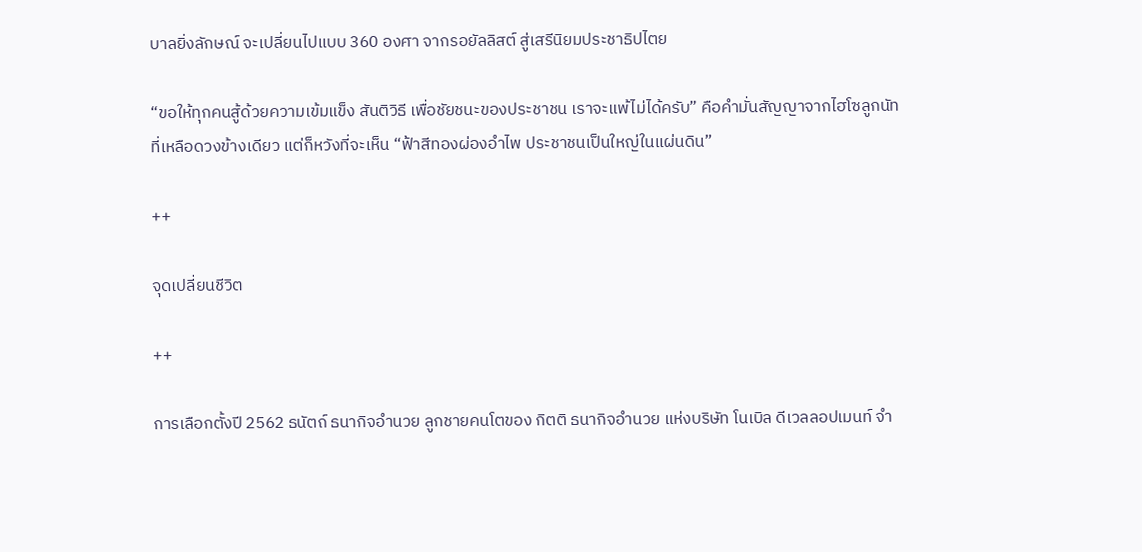บาลยิ่งลักษณ์ จะเปลี่ยนไปแบบ 360 องศา จากรอยัลลิสต์ สู่เสรีนิยมประชาธิปไตย

“ขอให้ทุกคนสู้ด้วยความเข้มแข็ง สันติวิธี เพื่อชัยชนะของประชาชน เราจะแพ้ไม่ได้ครับ” คือคำมั่นสัญญาจากไฮโซลูกนัท ที่เหลือดวงข้างเดียว แต่ก็หวังที่จะเห็น “ฟ้าสีทองผ่องอำไพ ประชาชนเป็นใหญ่ในแผ่นดิน”

++

จุดเปลี่ยนชีวิต

++

การเลือกตั้งปี 2562 ธนัตถ์ ธนากิจอำนวย ลูกชายคนโตของ กิตติ ธนากิจอำนวย แห่งบริษัท โนเบิล ดีเวลลอปเมนท์ จำ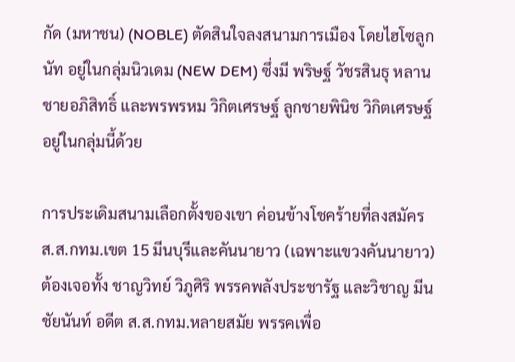กัด (มหาชน) (NOBLE) ตัดสินใจลงสนามการเมือง โดยไฮโซลูกนัท อยู่ในกลุ่มนิวเดม (NEW DEM) ซึ่งมี พริษฐ์ วัชรสินธุ หลานชายอภิสิทธิ์ และพรพรหม วิกิตเศรษฐ์ ลูกชายพินิช วิกิตเศรษฐ์ อยู่ในกลุ่มนี้ด้วย

การประเดิมสนามเลือกตั้งของเขา ค่อนข้างโชคร้ายที่ลงสมัคร ส.ส.กทม.เขต 15 มีนบุรีและคันนายาว (เฉพาะแขวงคันนายาว) ต้องเจอทั้ง ชาญวิทย์ วิภูศิริ พรรคพลังประชารัฐ และวิชาญ มีนชัยนันท์ อดีต ส.ส.กทม.หลายสมัย พรรคเพื่อ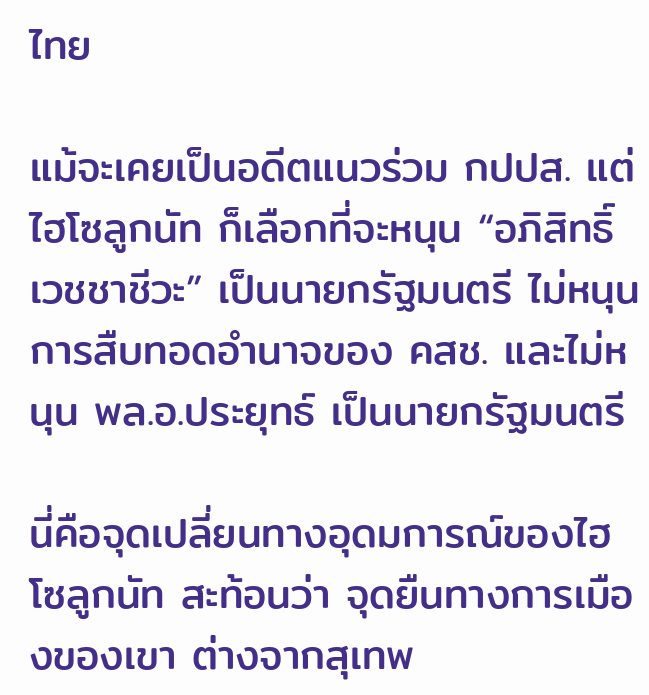ไทย

แม้จะเคยเป็นอดีตแนวร่วม กปปส. แต่ไฮโซลูกนัท ก็เลือกที่จะหนุน “อภิสิทธิ์ เวชชาชีวะ” เป็นนายกรัฐมนตรี ไม่หนุนการสืบทอดอำนาจของ คสช. และไม่หนุน พล.อ.ประยุทธ์ เป็นนายกรัฐมนตรี

นี่คือจุดเปลี่ยนทางอุดมการณ์ของไฮโซลูกนัท สะท้อนว่า จุดยืนทางการเมืองของเขา ต่างจากสุเทพ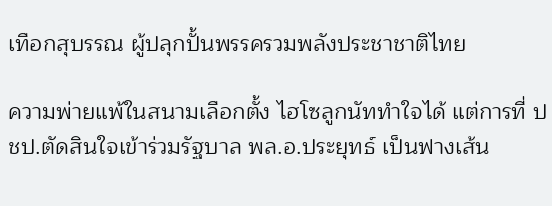เทือกสุบรรณ ผู้ปลุกปั้นพรรครวมพลังประชาชาติไทย

ความพ่ายแพ้ในสนามเลือกตั้ง ไฮโซลูกนัททำใจได้ แต่การที่ ปชป.ตัดสินใจเข้าร่วมรัฐบาล พล.อ.ประยุทธ์ เป็นฟางเส้น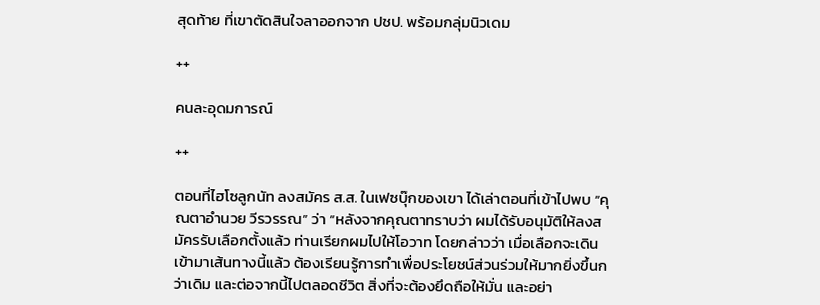สุดท้าย ที่เขาตัดสินใจลาออกจาก ปชป. พร้อมกลุ่มนิวเดม

++

คนละอุดมการณ์

++

ตอนที่ไฮโซลูกนัท ลงสมัคร ส.ส. ในเฟซบุ๊กของเขา ได้เล่าตอนที่เข้าไปพบ “คุณตาอำนวย วีรวรรณ” ว่า “หลังจากคุณตาทราบว่า ผมได้รับอนุมัติให้ลงสมัครรับเลือกตั้งแล้ว ท่านเรียกผมไปให้โอวาท โดยกล่าวว่า เมื่อเลือกจะเดินเข้ามาเส้นทางนี้แล้ว ต้องเรียนรู้การทำเพื่อประโยชน์ส่วนร่วมให้มากยิ่งขึ้นกว่าเดิม และต่อจากนี้ไปตลอดชีวิต สิ่งที่จะต้องยึดถือให้มั่น และอย่า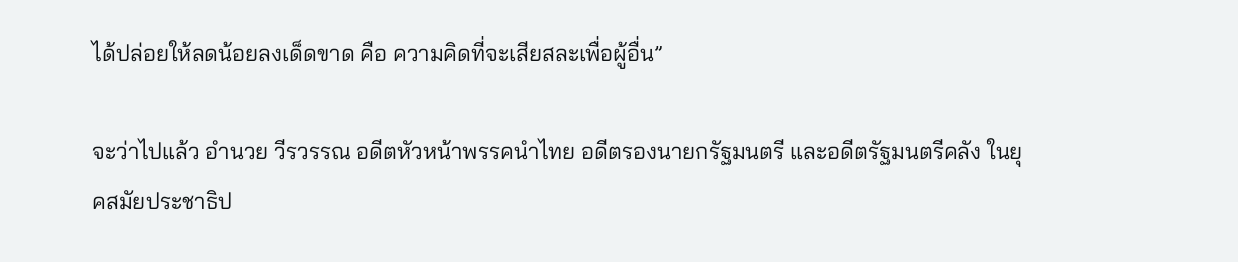ได้ปล่อยให้ลดน้อยลงเด็ดขาด คือ ความคิดที่จะเสียสละเพื่อผู้อื่น”

จะว่าไปแล้ว อำนวย วีรวรรณ อดีตหัวหน้าพรรคนำไทย อดีตรองนายกรัฐมนตรี และอดีตรัฐมนตรีคลัง ในยุคสมัยประชาธิป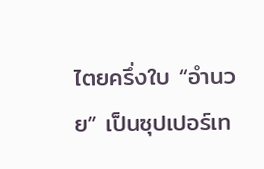ไตยครึ่งใบ “อำนวย” เป็นซุปเปอร์เท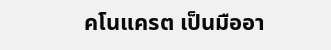คโนแครต เป็นมืออา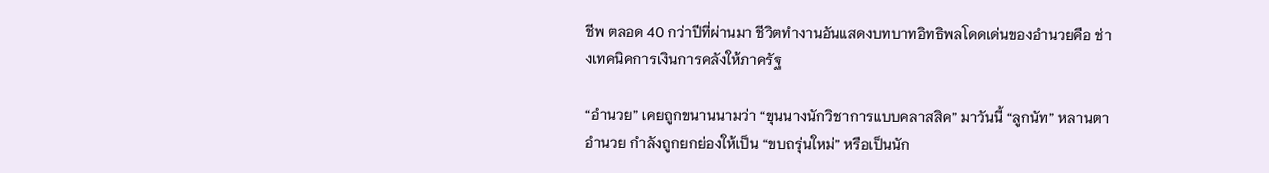ชีพ ตลอด 40 กว่าปีที่ผ่านมา ชีวิตทำงานอันแสดงบทบาทอิทธิพลโดดเด่นของอำนวยคือ ช่างเทคนิคการเงินการคลังให้ภาครัฐ

“อำนวย” เคยถูกขนานนามว่า “ขุนนางนักวิชาการแบบคลาสสิค” มาวันนี้ “ลูกนัท” หลานตาอำนวย กำลังถูกยกย่องให้เป็น “ขบถรุ่นใหม่” หรือเป็นนัก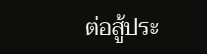ต่อสู้ประ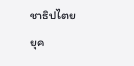ชาธิปไตย ยุค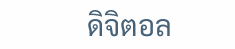ดิจิตอล